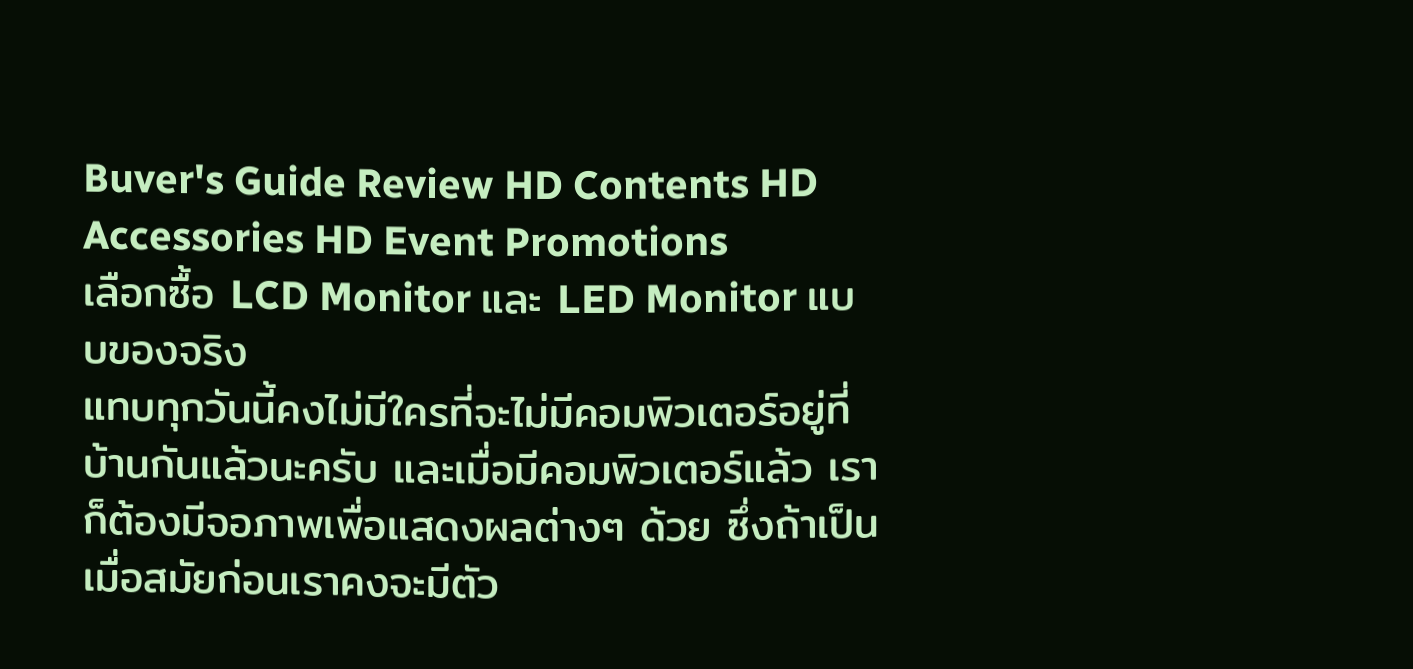Buver's Guide Review HD Contents HD Accessories HD Event Promotions
เลือกซื้อ LCD Monitor และ LED Monitor แบบของจริง
แทบทุกวันนี้คงไม่มีใครที่จะไม่มีคอมพิวเตอร์อยู่ที่บ้านกันแล้วนะครับ และเมื่อมีคอมพิวเตอร์แล้ว เราก็ต้องมีจอภาพเพื่อแสดงผลต่างๆ ด้วย ซึ่งถ้าเป็นเมื่อสมัยก่อนเราคงจะมีตัว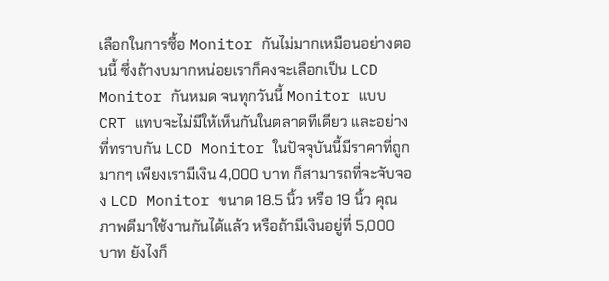เลือกในการซื้อ Monitor กันไม่มากเหมือนอย่างตอนนี้ ซึ่งถ้างบมากหน่อยเราก็คงจะเลือกเป็น LCD Monitor กันหมด จนทุกวันนี้ Monitor แบบ CRT แทบจะไม่มีให้เห็นกันในตลาดทีเดียว และอย่างที่ทราบกัน LCD Monitor ในปัจจุบันนี้มีราคาที่ถูกมากๆ เพียงเรามีเงิน 4,000 บาท ก็สามารถที่จะจับจอง LCD Monitor ขนาด 18.5 นิ้ว หรือ 19 นิ้ว คุณภาพดีมาใช้งานกันได้แล้ว หรือถ้ามีเงินอยู่ที่ 5,000 บาท ยังไงก็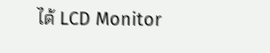ได้ LCD Monitor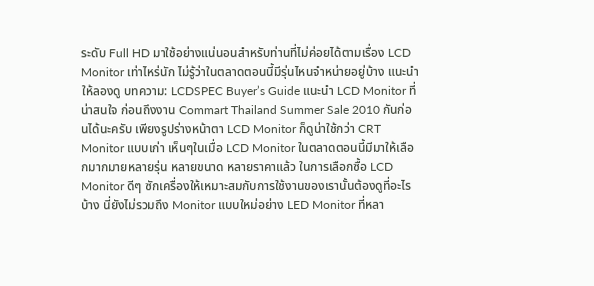ระดับ Full HD มาใช้อย่างแน่นอนสำหรับท่านที่ไม่ค่อยได้ตามเรื่อง LCD Monitor เท่าไหร่นัก ไม่รู้ว่าในตลาดตอนนี้มีรุ่นไหนจำหน่ายอยู่บ้าง แนะนำให้ลองดู บทความ: LCDSPEC Buyer’s Guide แนะนำ LCD Monitor ที่น่าสนใจ ก่อนถึงงาน Commart Thailand Summer Sale 2010 กันก่อนได้นะครับ เพียงรูปร่างหน้าตา LCD Monitor ก็ดูน่าใช้กว่า CRT Monitor แบบเก่า เห็นๆในเมื่อ LCD Monitor ในตลาดตอนนี้มีมาให้เลือกมากมายหลายรุ่น หลายขนาด หลายราคาแล้ว ในการเลือกซื้อ LCD Monitor ดีๆ ซักเครื่องให้เหมาะสมกับการใช้งานของเรานั้นต้องดูที่อะไรบ้าง นี่ยังไม่รวมถึง Monitor แบบใหม่อย่าง LED Monitor ที่หลา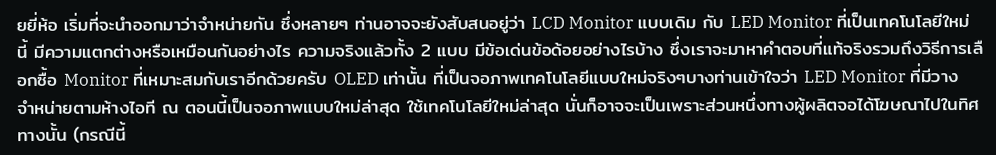ยยี่ห้อ เริ่มที่จะนำออกมาว่าจำหน่ายกัน ซึ่งหลายๆ ท่านอาจจะยังสับสนอยู่ว่า LCD Monitor แบบเดิม กับ LED Monitor ที่เป็นเทคโนโลยีใหม่นี้ มีความแตกต่างหรือเหมือนกันอย่างไร ความจริงแล้วทั้ง 2 แบบ มีข้อเด่นข้อด้อยอย่างไรบ้าง ซึ่งเราจะมาหาคำตอบที่แท้จริงรวมถึงวิธีการเลือกซื้อ Monitor ที่เหมาะสมกับเราอีกด้วยครับ OLED เท่านั้น ที่เป็นจอภาพเทคโนโลยีแบบใหม่จริงๆบางท่านเข้าใจว่า LED Monitor ที่มีวางจำหน่ายตามห้างไอที ณ ตอนนี้เป็นจอภาพแบบใหม่ล่าสุด ใช้เทคโนโลยีใหม่ล่าสุด นั่นก็อาจจะเป็นเพราะส่วนหนึ่งทางผู้ผลิตจอได้โฆษณาไปในทิศทางนั้น (กรณีนี้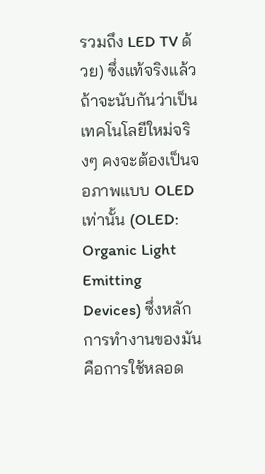รวมถึง LED TV ด้วย) ซึ่งแท้จริงแล้ว ถ้าจะนับกันว่าเป็นเทคโนโลยีใหม่จริงๆ คงจะต้องเป็นจอภาพแบบ OLED เท่านั้น (OLED: Organic Light Emitting Devices) ซึ่งหลักการทำงานของมันคือการใช้หลอด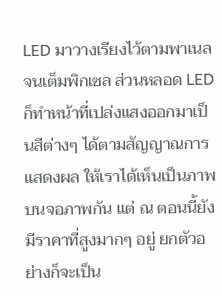LED มาวางเรียงไว้ตามพาเนลจนเต็มพิกเซล ส่วนหลอด LED ก็ทำหน้าที่เปล่งแสงออกมาเป็นสีต่างๆ ได้ตามสัญญาณการแสดงผล ให้เราได้เห็นเป็นภาพบนจอภาพกัน แต่ ณ ตอนนี้ยังมีราคาที่สูงมากๆ อยู่ ยกตัวอย่างก็จะเป็น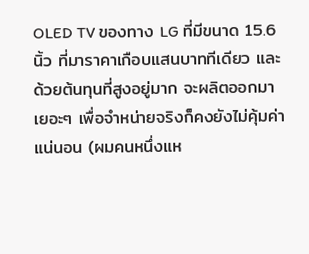OLED TV ของทาง LG ที่มีขนาด 15.6 นิ้ว ที่มาราคาเกือบแสนบาททีเดียว และด้วยต้นทุนที่สูงอยู่มาก จะผลิตออกมาเยอะๆ เพื่อจำหน่ายจริงก็คงยังไม่คุ้มค่าแน่นอน (ผมคนหนึ่งแห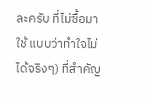ละครับ ที่ไม่ซื้อมาใช้ แบบว่าทำใจไม่ได้จริงๆ) ที่สำคัญ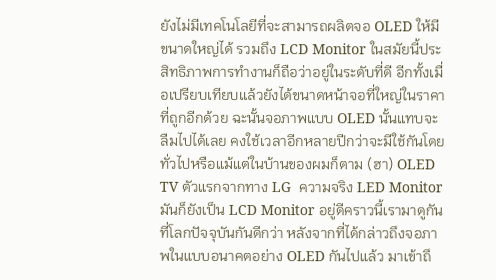ยังไม่มีเทคโนโลยีที่จะสามารถผลิตจอ OLED ให้มีขนาดใหญ่ได้ รวมถึง LCD Monitor ในสมัยนี้ประสิทธิภาพการทำงานก็ถือว่าอยู่ในระดับที่ดี อีกทั้งเมื่อเปรียบเทียบแล้วยังได้ขนาดหน้าจอที่ใหญ่ในราคาที่ถูกอีกด้วย ฉะนั้นจอภาพแบบ OLED นั้นแทบจะลืมไปได้เลย คงใช้เวลาอีกหลายปีกว่าจะมีใช้กันโดยทั่วไปหรือแม้แต่ในบ้านของผมก็ตาม (ฮา) OLED TV ตัวแรกจากทาง LG  ความจริง LED Monitor มันก็ยังเป็น LCD Monitor อยู่ดีคราวนี้เรามาดูกันที่โลกปัจจุบันกันดีกว่า หลังจากที่ได้กล่าวถึงจอภาพในแบบอนาคตอย่าง OLED กันไปแล้ว มาเข้าถึ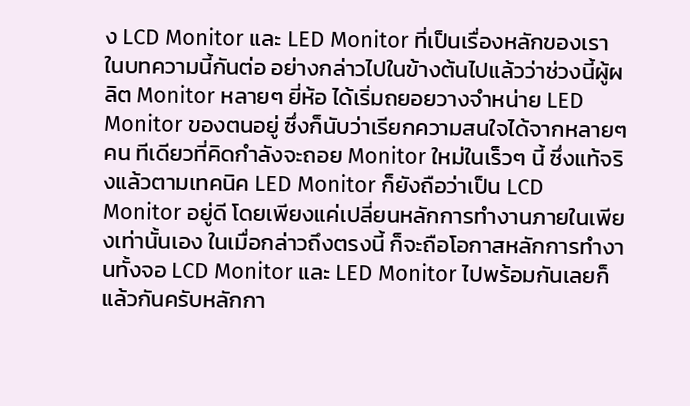ง LCD Monitor และ LED Monitor ที่เป็นเรื่องหลักของเราในบทความนี้กันต่อ อย่างกล่าวไปในข้างต้นไปแล้วว่าช่วงนี้ผู้ผลิต Monitor หลายๆ ยี่ห้อ ได้เริ่มถยอยวางจำหน่าย LED Monitor ของตนอยู่ ซึ่งก็นับว่าเรียกความสนใจได้จากหลายๆ คน ทีเดียวที่คิดกำลังจะถอย Monitor ใหม่ในเร็วๆ นี้ ซึ่งแท้จริงแล้วตามเทคนิค LED Monitor ก็ยังถือว่าเป็น LCD Monitor อยู่ดี โดยเพียงแค่เปลี่ยนหลักการทำงานภายในเพียงเท่านั้นเอง ในเมื่อกล่าวถึงตรงนี้ ก็จะถือโอกาสหลักการทำงานทั้งจอ LCD Monitor และ LED Monitor ไปพร้อมกันเลยก็แล้วกันครับหลักกา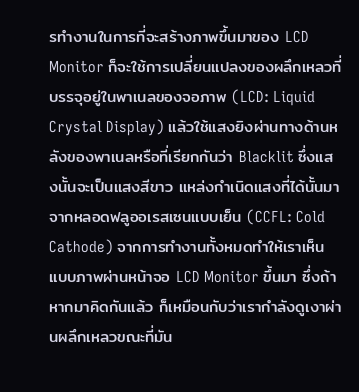รทำงานในการที่จะสร้างภาพขึ้นมาของ LCD Monitor ก็จะใช้การเปลี่ยนแปลงของผลึกเหลวที่บรรจุอยู่ในพาเนลของจอภาพ (LCD: Liquid Crystal Display) แล้วใช้แสงยิงผ่านทางด้านหลังของพาเนลหรือที่เรียกกันว่า Blacklit ซึ่งแสงนั้นจะเป็นแสงสีขาว แหล่งกำเนิดแสงที่ได้นั้นมาจากหลอดฟลูออเรสเซนแบบเย็น (CCFL: Cold Cathode) จากการทำงานทั้งหมดทำให้เราเห็นแบบภาพผ่านหน้าจอ LCD Monitor ขึ้นมา ซึ่งถ้าหากมาคิดกันแล้ว ก็เหมือนกับว่าเรากำลังดูเงาผ่านผลึกเหลวขณะที่มัน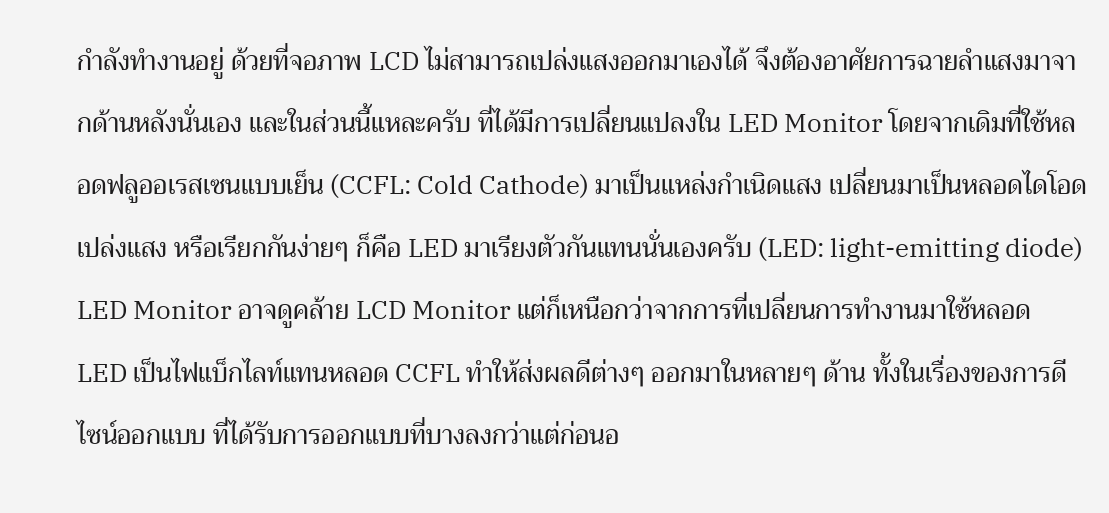กำลังทำงานอยู่ ด้วยที่จอภาพ LCD ไม่สามารถเปล่งแสงออกมาเองได้ จึงต้องอาศัยการฉายลำแสงมาจากด้านหลังนั่นเอง และในส่วนนี้แหละครับ ที่ได้มีการเปลี่ยนแปลงใน LED Monitor โดยจากเดิมที่ใช้หลอดฟลูออเรสเซนแบบเย็น (CCFL: Cold Cathode) มาเป็นแหล่งกำเนิดแสง เปลี่ยนมาเป็นหลอดไดโอดเปล่งแสง หรือเรียกกันง่ายๆ ก็คือ LED มาเรียงตัวกันแทนนั่นเองครับ (LED: light-emitting diode)   LED Monitor อาจดูคล้าย LCD Monitor แต่ก็เหนือกว่าจากการที่เปลี่ยนการทำงานมาใช้หลอด LED เป็นไฟแบ็กไลท์แทนหลอด CCFL ทำให้ส่งผลดีต่างๆ ออกมาในหลายๆ ด้าน ทั้งในเรื่องของการดีไซน์ออกแบบ ที่ได้รับการออกแบบที่บางลงกว่าแต่ก่อนอ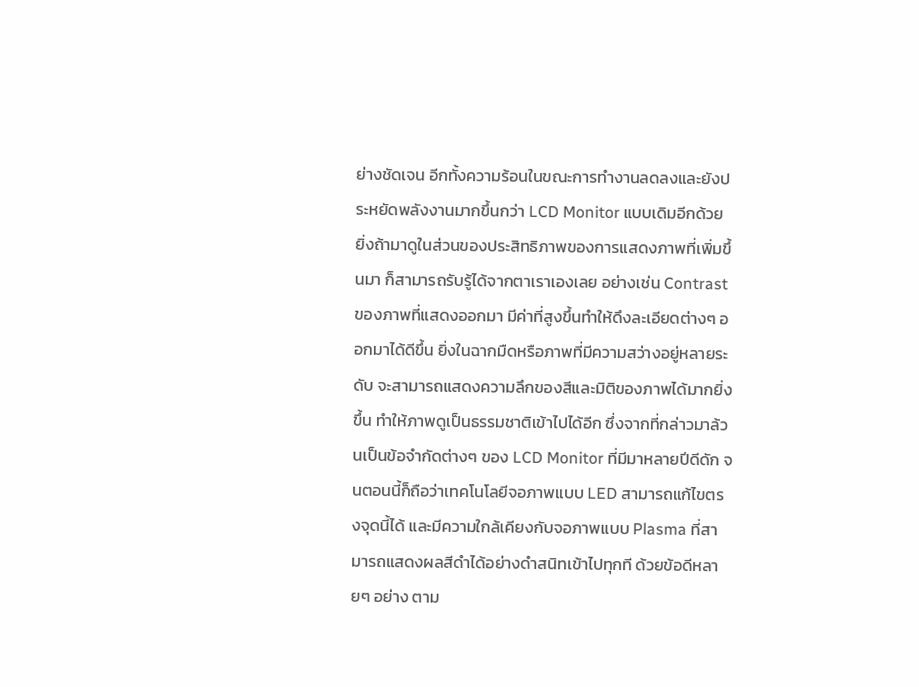ย่างชัดเจน อีกทั้งความร้อนในขณะการทำงานลดลงและยังประหยัดพลังงานมากขึ้นกว่า LCD Monitor แบบเดิมอีกด้วย ยิ่งถ้ามาดูในส่วนของประสิทธิภาพของการแสดงภาพที่เพิ่มขึ้นมา ก็สามารถรับรู้ได้จากตาเราเองเลย อย่างเช่น Contrast ของภาพที่แสดงออกมา มีค่าที่สูงขึ้นทำให้ดึงละเอียดต่างๆ ออกมาได้ดีขึ้น ยิ่งในฉากมืดหรือภาพที่มีความสว่างอยู่หลายระดับ จะสามารถแสดงความลึกของสีและมิติของภาพได้มากยิ่งขึ้น ทำให้ภาพดูเป็นธรรมชาติเข้าไปได้อีก ซึ่งจากที่กล่าวมาล้วนเป็นข้อจำกัดต่างๆ ของ LCD Monitor ที่มีมาหลายปีดีดัก จนตอนนี้ก็ถือว่าเทคโนโลยีจอภาพแบบ LED สามารถแก้ไขตรงจุดนี้ได้ และมีความใกล้เคียงกับจอภาพแบบ Plasma ที่สามารถแสดงผลสีดำได้อย่างดำสนิทเข้าไปทุกที ด้วยข้อดีหลายๆ อย่าง ตาม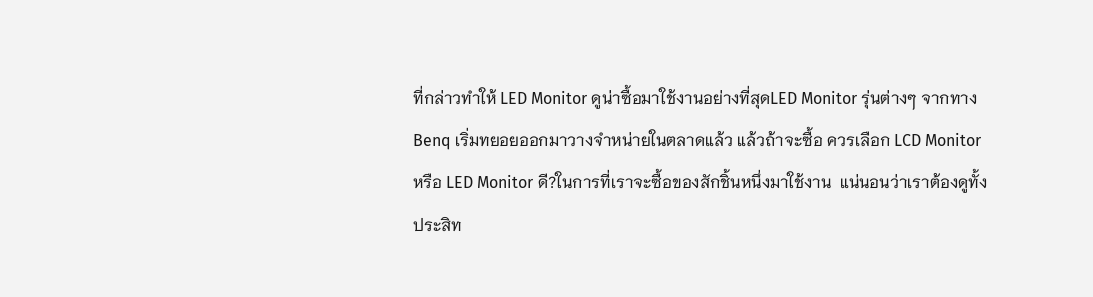ที่กล่าวทำให้ LED Monitor ดูน่าซื้อมาใช้งานอย่างที่สุดLED Monitor รุ่นต่างๆ จากทาง Benq เริ่มทยอยออกมาวางจำหน่ายในตลาดแล้ว แล้วถ้าจะซื้อ ควรเลือก LCD Monitor หรือ LED Monitor ดี?ในการที่เราจะซื้อของสักชิ้นหนึ่งมาใช้งาน  แน่นอนว่าเราต้องดูทั้งประสิท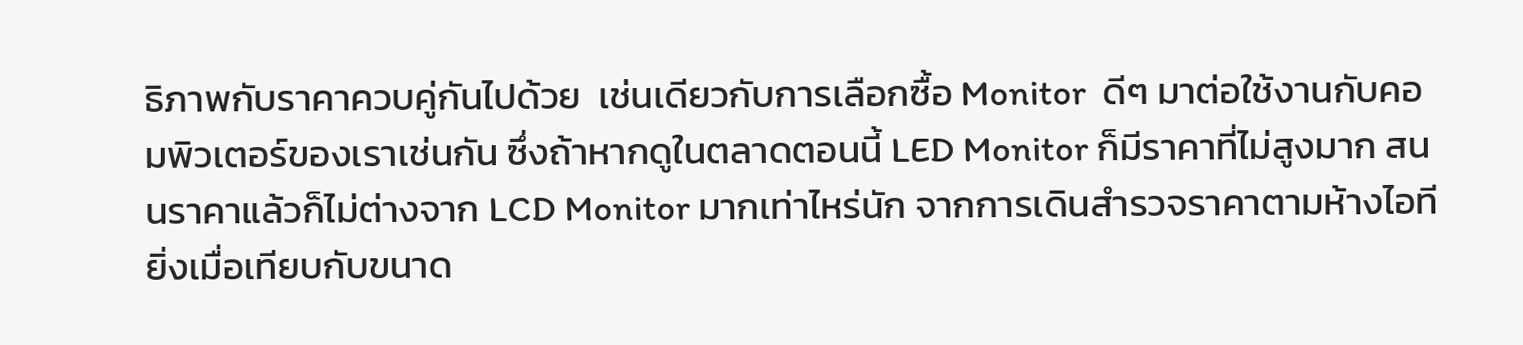ธิภาพกับราคาควบคู่กันไปด้วย  เช่นเดียวกับการเลือกซื้อ Monitor  ดีๆ มาต่อใช้งานกับคอมพิวเตอร์ของเราเช่นกัน ซึ่งถ้าหากดูในตลาดตอนนี้ LED Monitor ก็มีราคาที่ไม่สูงมาก สนนราคาแล้วก็ไม่ต่างจาก LCD Monitor มากเท่าไหร่นัก จากการเดินสำรวจราคาตามห้างไอที ยิ่งเมื่อเทียบกับขนาด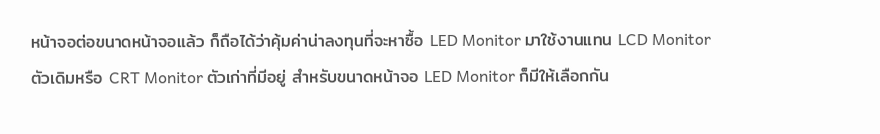หน้าจอต่อขนาดหน้าจอแล้ว ก็ถือได้ว่าคุ้มค่าน่าลงทุนที่จะหาซื้อ LED Monitor มาใช้งานแทน LCD Monitor ตัวเดิมหรือ CRT Monitor ตัวเก่าที่มีอยู่ สำหรับขนาดหน้าจอ LED Monitor ก็มีให้เลือกกัน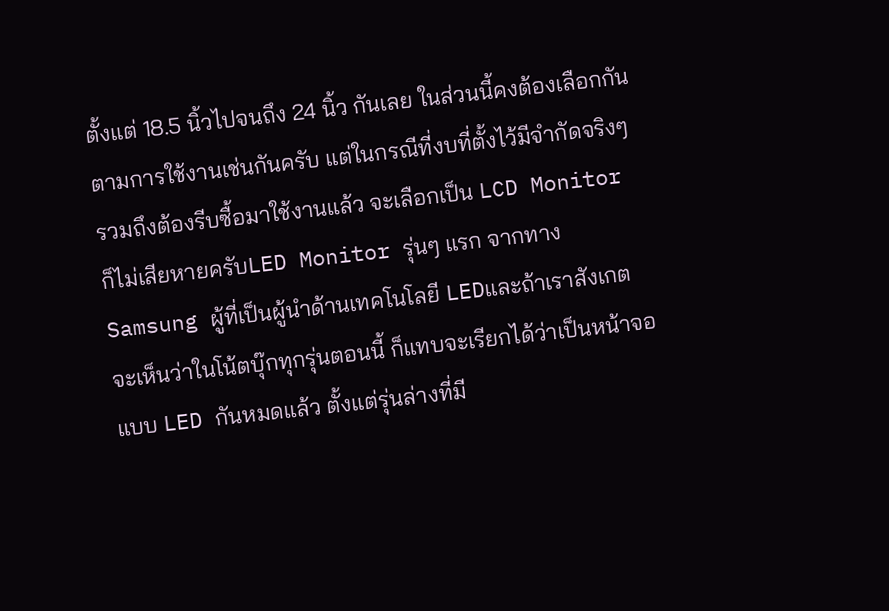ตั้งแต่ 18.5 นิ้วไปจนถึง 24 นิ้ว กันเลย ในส่วนนี้คงต้องเลือกกันตามการใช้งานเช่นกันครับ แต่ในกรณีที่งบที่ตั้งไว้มีจำกัดจริงๆ รวมถึงต้องรีบซื้อมาใช้งานแล้ว จะเลือกเป็น LCD Monitor ก็ไม่เสียหายครับLED Monitor รุ่นๆ แรก จากทาง Samsung ผู้ที่เป็นผู้นำด้านเทคโนโลยี LEDและถ้าเราสังเกต จะเห็นว่าในโน้ตบุ๊กทุกรุ่นตอนนี้ ก็แทบจะเรียกได้ว่าเป็นหน้าจอแบบ LED กันหมดแล้ว ตั้งแต่รุ่นล่างที่มี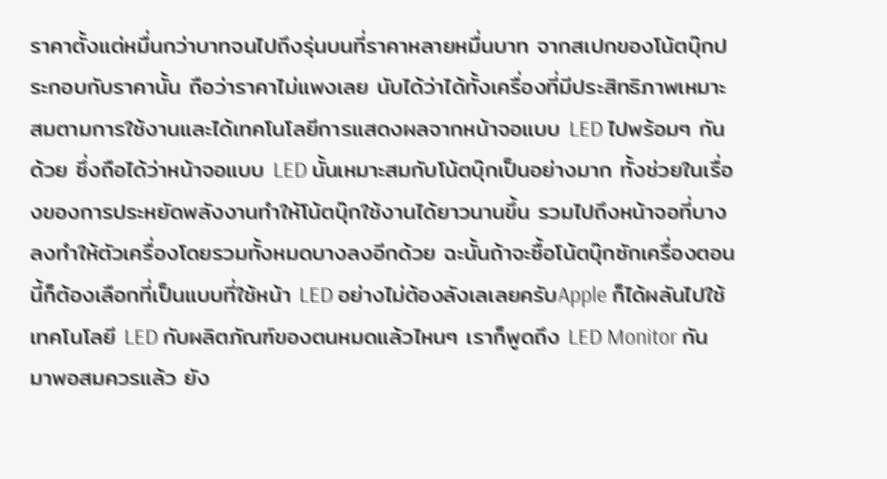ราคาตั้งแต่หมื่นกว่าบาทจนไปถึงรุ่นบนที่ราคาหลายหมื่นบาท จากสเปกของโน้ตบุ๊กประกอบกับราคานั้น ถือว่าราคาไม่แพงเลย นับได้ว่าได้ทั้งเครื่องที่มีประสิทธิภาพเหมาะสมตามการใช้งานและได้เทคโนโลยีการแสดงผลจากหน้าจอแบบ LED ไปพร้อมๆ กันด้วย ซึ่งถือได้ว่าหน้าจอแบบ LED นั้นเหมาะสมกับโน้ตบุ๊กเป็นอย่างมาก ทั้งช่วยในเรื่องของการประหยัดพลังงานทำให้โน้ตบุ๊กใช้งานได้ยาวนานขึ้น รวมไปถึงหน้าจอที่บางลงทำให้ตัวเครื่องโดยรวมทั้งหมดบางลงอีกด้วย ฉะนั้นถ้าจะซื้อโน้ตบุ๊กซักเครื่องตอนนี้ก็ต้องเลือกที่เป็นแบบที่ใช้หน้า LED อย่างไม่ต้องลังเลเลยครับApple ก็ได้ผลันไปใช้เทคโนโลยี LED กับผลิตภัณฑ์ของตนหมดแล้วไหนๆ เราก็พูดถึง LED Monitor กันมาพอสมควรแล้ว ยัง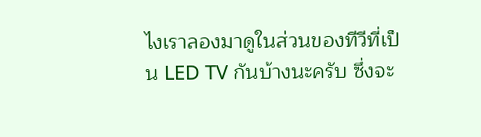ไงเราลองมาดูในส่วนของทีวีที่เป็น LED TV กันบ้างนะครับ ซึ่งจะ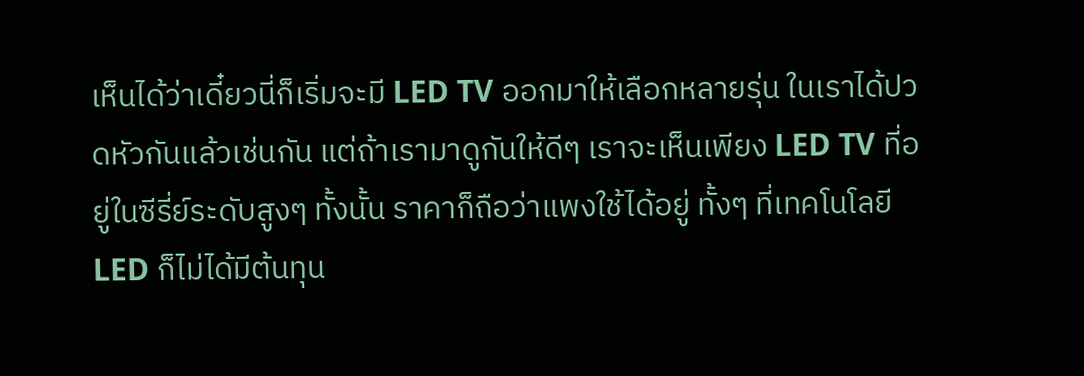เห็นได้ว่าเดี๋ยวนี่ก็เริ่มจะมี LED TV ออกมาให้เลือกหลายรุ่น ในเราได้ปวดหัวกันแล้วเช่นกัน แต่ถ้าเรามาดูกันให้ดีๆ เราจะเห็นเพียง LED TV ที่อยู่ในซีรี่ย์ระดับสูงๆ ทั้งนั้น ราคาก็ถือว่าแพงใช้ได้อยู่ ทั้งๆ ที่เทคโนโลยี LED ก็ไม่ได้มีต้นทุน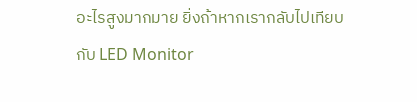อะไรสูงมากมาย ยิ่งถ้าหากเรากลับไปเทียบกับ LED Monitor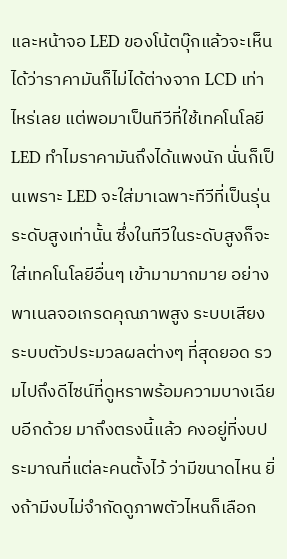และหน้าจอ LED ของโน้ตบุ๊กแล้วจะเห็นได้ว่าราคามันก็ไม่ได้ต่างจาก LCD เท่าไหร่เลย แต่พอมาเป็นทีวีที่ใช้เทคโนโลยี LED ทำไมราคามันถึงได้แพงนัก นั่นก็เป็นเพราะ LED จะใส่มาเฉพาะทีวีที่เป็นรุ่นระดับสูงเท่านั้น ซึ่งในทีวีในระดับสูงก็จะใส่เทคโนโลยีอื่นๆ เข้ามามากมาย อย่างพาเนลจอเกรดคุณภาพสูง ระบบเสียงระบบตัวประมวลผลต่างๆ ที่สุดยอด รวมไปถึงดีไซน์ที่ดูหราพร้อมความบางเฉียบอีกด้วย มาถึงตรงนี้แล้ว คงอยู่ที่งบประมาณที่แต่ละคนตั้งไว้ ว่ามีขนาดไหน ยิ่งถ้ามีงบไม่จำกัดดูภาพตัวไหนก็เลือก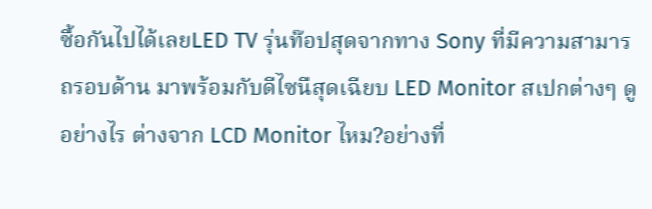ซื้อกันไปได้เลยLED TV รุ่นท๊อปสุดจากทาง Sony ที่มีความสามารถรอบด้าน มาพร้อมกับดีไซนืสุดเฉียบ LED Monitor สเปกต่างๆ ดูอย่างไร ต่างจาก LCD Monitor ไหม?อย่างที่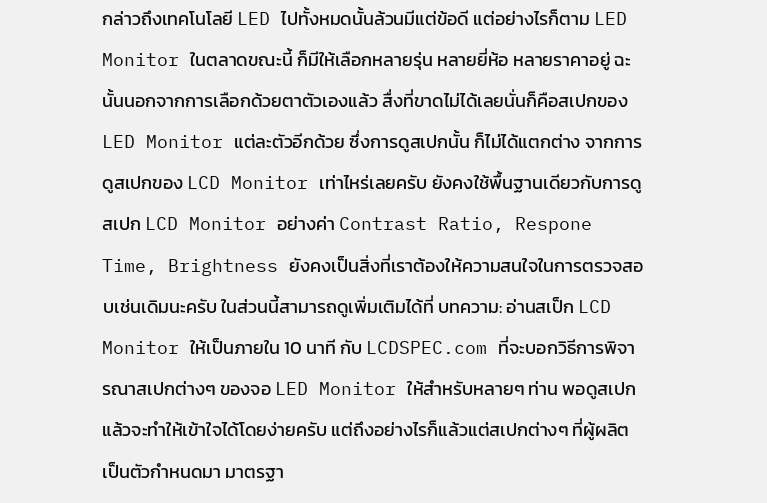กล่าวถึงเทคโนโลยี LED ไปทั้งหมดนั้นล้วนมีแต่ข้อดี แต่อย่างไรก็ตาม LED Monitor ในตลาดขณะนี้ ก็มีให้เลือกหลายรุ่น หลายยี่ห้อ หลายราคาอยู่ ฉะนั้นนอกจากการเลือกด้วยตาตัวเองแล้ว สื่งที่ขาดไม่ได้เลยนั่นก็คือสเปกของ LED Monitor แต่ละตัวอีกด้วย ซึ่งการดูสเปกนั้น ก็ไม่ได้แตกต่าง จากการดูสเปกของ LCD Monitor เท่าไหร่เลยครับ ยังคงใช้พื้นฐานเดียวกับการดูสเปก LCD Monitor อย่างค่า Contrast Ratio, Respone Time, Brightness ยังคงเป็นสิ่งที่เราต้องให้ความสนใจในการตรวจสอบเช่นเดิมนะครับ ในส่วนนี้สามารถดูเพิ่มเติมได้ที่ บทความ: อ่านสเป็ก LCD Monitor ให้เป็นภายใน 10 นาที กับ LCDSPEC.com ที่จะบอกวิธีการพิจารณาสเปกต่างๆ ของจอ LED Monitor ให้สำหรับหลายๆ ท่าน พอดูสเปกแล้วจะทำให้เข้าใจได้โดยง่ายครับ แต่ถึงอย่างไรก็แล้วแต่สเปกต่างๆ ที่ผู้ผลิตเป็นตัวกำหนดมา มาตรฐา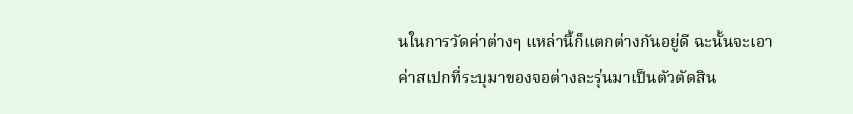นในการวัดค่าต่างๆ แหล่านี้ก็แตกต่างกันอยู่ดี ฉะนั้นจะเอาค่าสเปกที่ระบุมาของจอต่างละรุ่นมาเป็นตัวตัดสิน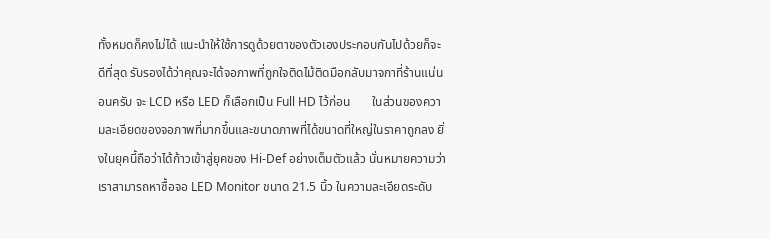ทั้งหมดก็คงไม่ได้ แนะนำให้ใช้การดูด้วยตาของตัวเองประกอบกันไปด้วยก็จะดีที่สุด รับรองได้ว่าคุณจะได้จอภาพที่ถูกใจติดไม้ติดมือกลับมาจกาที่ร้านแน่นอนครับ จะ LCD หรือ LED ก็เลือกเป็น Full HD ไว้ก่อน       ในส่วนของความละเอียดของจอภาพที่มากขึ้นและขนาดภาพที่ได้ขนาดที่ใหญ่ในราคาถูกลง ยิ่งในยุคนี้ถือว่าได้ก้าวเข้าสู่ยุคของ Hi-Def อย่างเต็มตัวแล้ว นั่นหมายความว่าเราสามารถหาซื้อจอ LED Monitor ขนาด 21.5 นิ้ว ในความละเอียดระดับ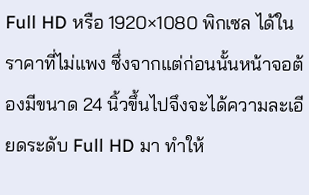Full HD หรือ 1920×1080 พิกเซล ได้ในราคาที่ไม่แพง ซึ่งจากแต่ก่อนนั้นหน้าจอต้องมีขนาด 24 นิ้วขึ้นไปจึงจะได้ความละเอียดระดับ Full HD มา ทำให้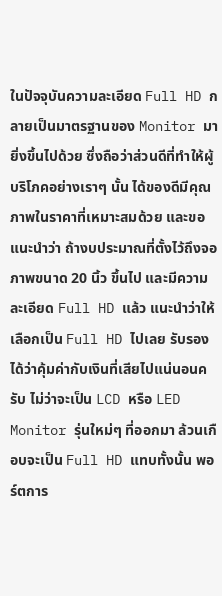ในปัจจุบันความละเอียด Full HD กลายเป็นมาตรฐานของ Monitor มายิ่งขึ้นไปด้วย ซึ่งถือว่าส่วนดีที่ทำให้ผู้บริโภคอย่างเราๆ นั้น ได้ของดีมีคุณภาพในราคาที่เหมาะสมด้วย และขอแนะนำว่า ถ้างบประมาณที่ตั้งไว้ถึงจอภาพขนาด 20 นิ้ว ขึ้นไป และมีความละเอียด Full HD แล้ว แนะนำว่าให้เลือกเป็น Full HD ไปเลย รับรองได้ว่าคุ้มค่ากับเงินที่เสียไปแน่นอนครับ ไม่ว่าจะเป็น LCD หรือ LED Monitor รุ่นใหม่ๆ ที่ออกมา ล้วนเกือบจะเป็น Full HD แทบทั้งนั้น พอร์ตการ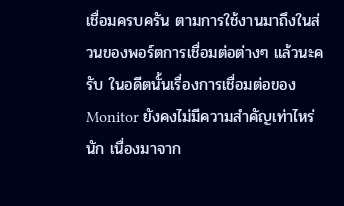เชื่อมครบครัน ตามการใช้งานมาถึงในส่วนของพอร์ตการเชื่อมต่อต่างๆ แล้วนะครับ ในอดีตนั้นเรื่องการเชื่อมต่อของ Monitor ยังคงไม่มีความสำคัญเท่าไหร่นัก เนื่องมาจาก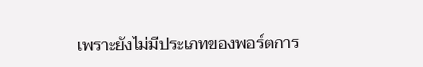เพราะยังไม่มีประเภทของพอร์ตการ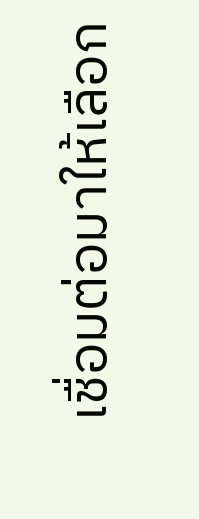เชื่อมต่อมาให้เลือก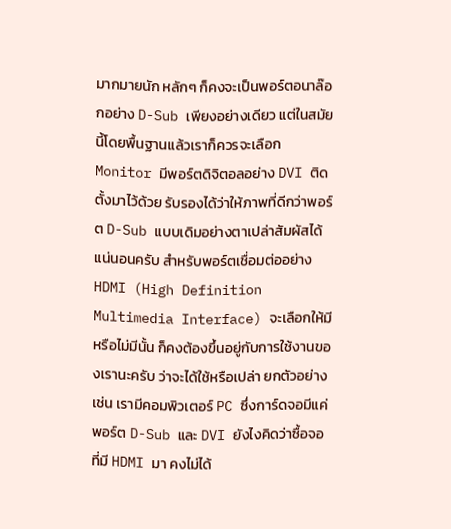มากมายนัก หลักๆ ก็คงจะเป็นพอร์ตอนาล๊อกอย่าง D-Sub เพียงอย่างเดียว แต่ในสมัยนี้โดยพื้นฐานแล้วเราก็ควรจะเลือก Monitor มีพอร์ตดิจิตอลอย่าง DVI ติดตั้งมาไว้ด้วย รับรองได้ว่าให้ภาพที่ดีกว่าพอร์ต D-Sub แบบเดิมอย่างตาเปล่าสัมผัสได้แน่นอนครับ สำหรับพอร์ตเชื่อมต่ออย่าง HDMI (High Definition Multimedia Interface) จะเลือกให้มีหรือไม่มีนั้น ก็คงต้องขึ้นอยู่กับการใช้งานของเรานะครับ ว่าจะได้ใช้หรือเปล่า ยกตัวอย่างเช่น เรามีคอมพิวเตอร์ PC ซึ่งการ์ดจอมีแค่พอร์ต D-Sub และ DVI ยังไงคิดว่าซื้อจอที่มี HDMI มา คงไม่ได้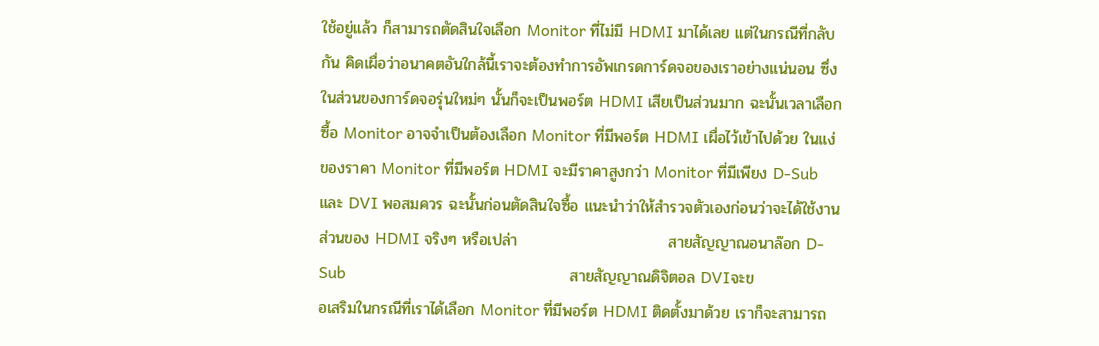ใช้อยู่แล้ว ก็สามารถตัดสินใจเลือก Monitor ที่ไม่มี HDMI มาได้เลย แต่ในกรณีที่กลับกัน คิดเผื่อว่าอนาคตอันใกล้นี้เราจะต้องทำการอัพเกรดการ์ดจอของเราอย่างแน่นอน ซึ่งในส่วนของการ์ดจอรุ่นใหม่ๆ นั้นก็จะเป็นพอร์ต HDMI เสียเป็นส่วนมาก ฉะนั้นเวลาเลือกซื้อ Monitor อาจจำเป็นต้องเลือก Monitor ที่มีพอร์ต HDMI เผื่อไว้เข้าไปด้วย ในแง่ของราคา Monitor ที่มีพอร์ต HDMI จะมีราคาสูงกว่า Monitor ที่มีเพียง D-Sub และ DVI พอสมควร ฉะนั้นก่อนตัดสินใจซื้อ แนะนำว่าให้สำรวจตัวเองก่อนว่าจะได้ใช้งานส่วนของ HDMI จริงๆ หรือเปล่า                           สายสัญญาณอนาล๊อก D-Sub                                                        สายสัญญาณดิจิตอล DVIจะขอเสริมในกรณีที่เราได้เลือก Monitor ที่มีพอร์ต HDMI ติดตั้งมาด้วย เราก็จะสามารถ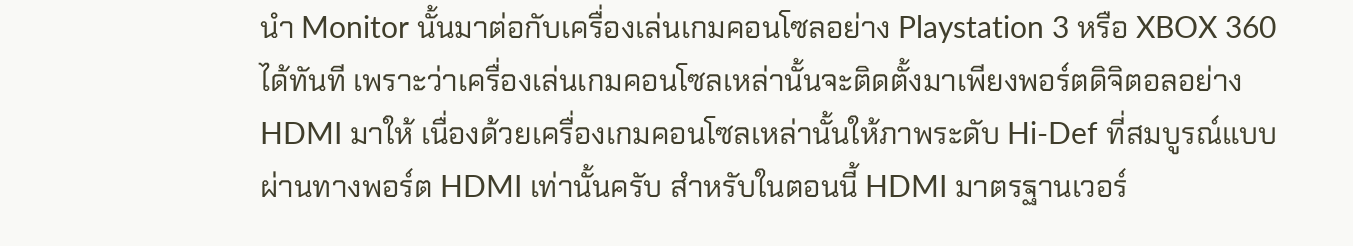นำ Monitor นั้นมาต่อกับเครื่องเล่นเกมคอนโซลอย่าง Playstation 3 หรือ XBOX 360 ได้ทันที เพราะว่าเครื่องเล่นเกมคอนโซลเหล่านั้นจะติดตั้งมาเพียงพอร์ตดิจิตอลอย่าง HDMI มาให้ เนื่องด้วยเครื่องเกมคอนโซลเหล่านั้นให้ภาพระดับ Hi-Def ที่สมบูรณ์แบบผ่านทางพอร์ต HDMI เท่านั้นครับ สำหรับในตอนนี้ HDMI มาตรฐานเวอร์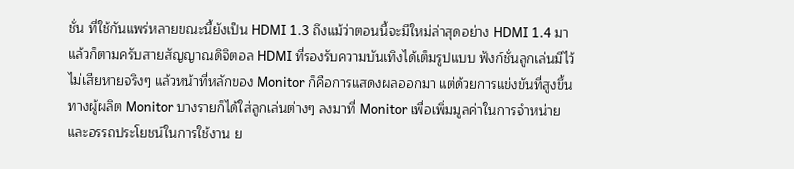ชั่น ที่ใช้กันแพร่หลายขณะนี้ยังเป็น HDMI 1.3 ถึงแม้ว่าตอนนี้จะมีใหม่ล่าสุดอย่าง HDMI 1.4 มาแล้วก็ตามครับสายสัญญาณดิจิตอล HDMI ที่รองรับความบันเทิงได้เต็มรูปแบบ ฟังก์ชั่นลูกเล่นมีไว้ไม่เสียหายจริงๆ แล้วหน้าที่หลักของ Monitor ก็คือการแสดงผลออกมา แต่ด้วยการแข่งขันที่สูงขึ้น ทางผู้ผลิต Monitor บางรายก็ได้ใส่ลูกเล่นต่างๆ ลงมาที่ Monitor เพื่อเพิ่มมูลค่าในการจำหน่ายและอรรถประโยชน์ในการใช้งาน ย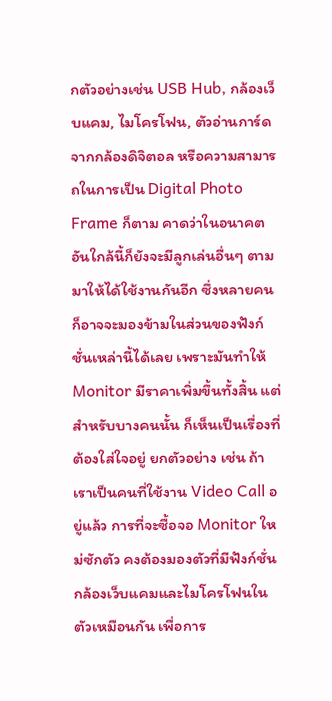กตัวอย่างเช่น USB Hub, กล้องเว็บแคม, ไมโครโฟน, ตัวอ่านการ์ดจากกล้องดิจิตอล หรือความสามารถในการเป็น Digital Photo Frame ก็ตาม คาดว่าในอนาคตอันใกล้นี้ก็ยังจะมีลูกเล่นอื่นๆ ตามมาให้ได้ใช้งานกันอีก ซึ่งหลายคนก็อาจจะมองข้ามในส่วนของฟังก์ชั่นเหล่านี้ได้เลย เพราะมันทำให้ Monitor มีราคาเพิ่มขึ้นทั้งสิ้น แต่สำหรับบางคนนั้น ก็เห็นเป็นเรื่องที่ต้องใส่ใจอยู่ ยกตัวอย่าง เช่น ถ้าเราเป็นคนที่ใช้งาน Video Call อยู่แล้ว การที่จะซื้อจอ Monitor ใหม่ซักตัว คงต้องมองตัวที่มีฟังก์ชั่นกล้องเว็บแคมและไมโครโฟนในตัวเหมือนกัน เพื่อการ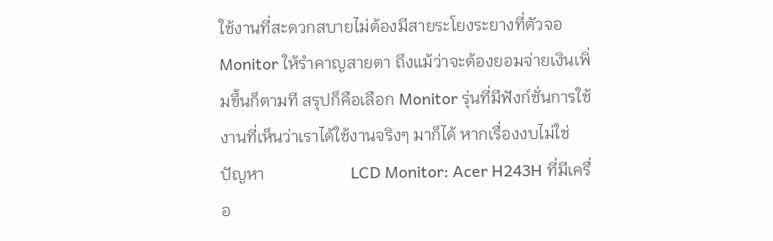ใช้งานที่สะดวกสบายไม่ต้องมีสายระโยงระยางที่ตัวจอ Monitor ให้รำคาญสายตา ถึงแม้ว่าจะต้องยอมจ่ายเงินเพิ่มขึ้นก็ตามที สรุปก็คือเลือก Monitor รุ่นที่มีฟังก์ชั่นการใช้งานที่เห็นว่าเราได้ใช้งานจริงๆ มาก็ได้ หากเรื่องงบไม่ใช่ปัญหา                     LCD Monitor: Acer H243H ที่มีเครื่อ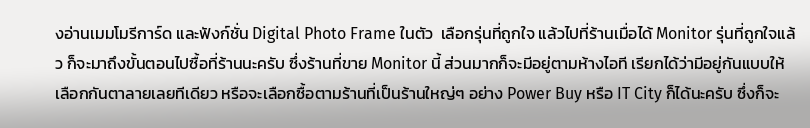งอ่านเมมโมรีการ์ด และฟังก์ชั่น Digital Photo Frame ในตัว  เลือกรุ่นที่ถูกใจ แล้วไปที่ร้านเมื่อได้ Monitor รุ่นที่ถูกใจแล้ว ก็จะมาถึงขั้นตอนไปซื้อที่ร้านนะครับ ซึ่งร้านที่ขาย Monitor นี้ ส่วนมากก็จะมีอยู่ตามห้างไอที เรียกได้ว่ามีอยู่กันแบบให้เลือกกันตาลายเลยทีเดียว หรือจะเลือกซื้อตามร้านที่เป็นร้านใหญ่ๆ อย่าง Power Buy หรือ IT City ก็ได้นะครับ ซึ่งก็จะ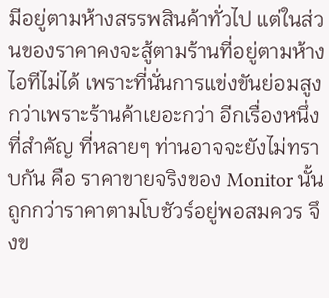มีอยู่ตามห้างสรรพสินค้าทั่วไป แต่ในส่วนของราคาคงจะสู้ตามร้านที่อยู่ตามห้างไอทีไม่ได้ เพราะที่นั่นการแข่งขันย่อมสูงกว่าเพราะร้านค้าเยอะกว่า อีกเรื่องหนึ่งที่สำคัญ ที่หลายๆ ท่านอาจจะยังไม่ทราบกัน คือ ราคาขายจริงของ Monitor นั้น ถูกกว่าราคาตามโบชัวร์อยู่พอสมควร จึงข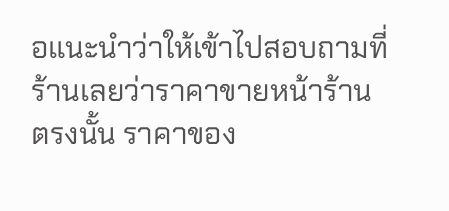อแนะนำว่าให้เข้าไปสอบถามที่ร้านเลยว่าราคาขายหน้าร้านตรงนั้น ราคาของ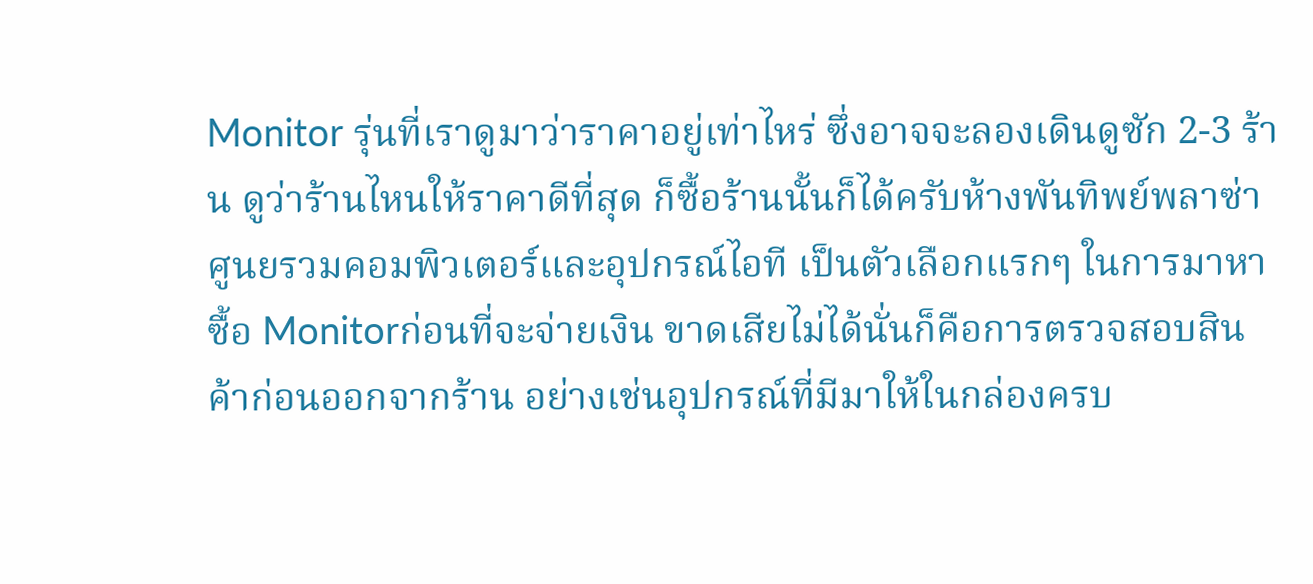Monitor รุ่นที่เราดูมาว่าราคาอยู่เท่าไหร่ ซึ่งอาจจะลองเดินดูซัก 2-3 ร้าน ดูว่าร้านไหนให้ราคาดีที่สุด ก็ซื้อร้านนั้นก็ได้ครับห้างพันทิพย์พลาซ่าศูนยรวมคอมพิวเตอร์และอุปกรณ์ไอที เป็นตัวเลือกแรกๆ ในการมาหาซื้อ Monitorก่อนที่จะจ่ายเงิน ขาดเสียไม่ได้นั่นก็คือการตรวจสอบสินค้าก่อนออกจากร้าน อย่างเช่นอุปกรณ์ที่มีมาให้ในกล่องครบ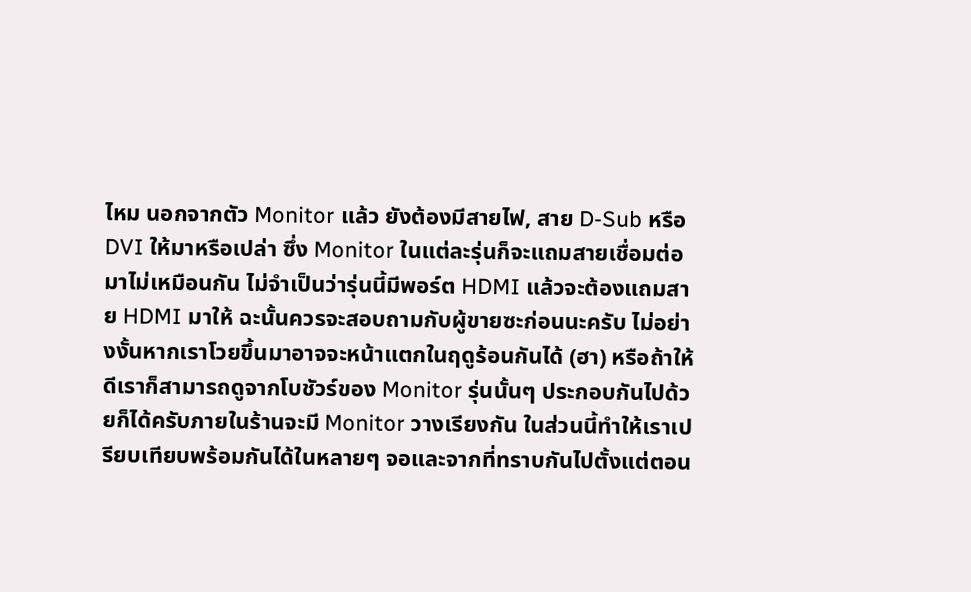ไหม นอกจากตัว Monitor แล้ว ยังต้องมีสายไฟ, สาย D-Sub หรือ DVI ให้มาหรือเปล่า ซึ่ง Monitor ในแต่ละรุ่นก็จะแถมสายเชื่อมต่อมาไม่เหมือนกัน ไม่จำเป็นว่ารุ่นนี้มีพอร์ต HDMI แล้วจะต้องแถมสาย HDMI มาให้ ฉะนั้นควรจะสอบถามกับผู้ขายซะก่อนนะครับ ไม่อย่างงั้นหากเราโวยขึ้นมาอาจจะหน้าแตกในฤดูร้อนกันได้ (ฮา) หรือถ้าให้ดีเราก็สามารถดูจากโบชัวร์ของ Monitor รุ่นนั้นๆ ประกอบกันไปด้วยก็ได้ครับภายในร้านจะมี Monitor วางเรียงกัน ในส่วนนี้ทำให้เราเปรียบเทียบพร้อมกันได้ในหลายๆ จอและจากที่ทราบกันไปตั้งแต่ตอน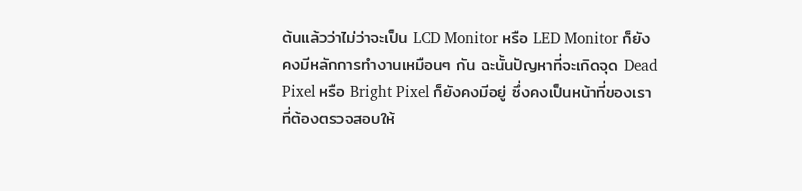ต้นแล้วว่าไม่ว่าจะเป็น LCD Monitor หรือ LED Monitor ก็ยังคงมีหลักการทำงานเหมือนๆ กัน ฉะนั้นปัญหาที่จะเกิดจุด Dead Pixel หรือ Bright Pixel ก็ยังคงมีอยู่ ซึ่งคงเป็นหน้าที่ของเราที่ต้องตรวจสอบให้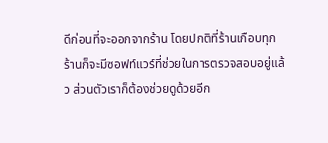ดีก่อนที่จะออกจากร้าน โดยปกติที่ร้านเกือบทุกร้านก็จะมีซอฟท์แวร์ที่ช่วยในการตรวจสอบอยู่แล้ว ส่วนตัวเราก็ต้องช่วยดูด้วยอีก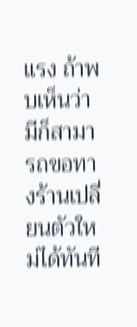แรง ถ้าพบเห็นว่ามีก็สามารถขอทางร้านเปลี่ยนตัวใหม่ได้ทันที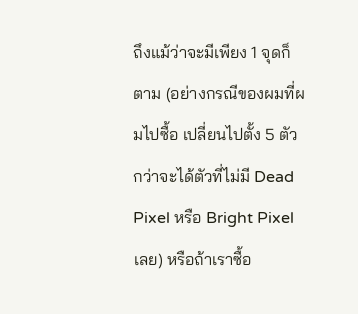ถึงแม้ว่าจะมีเพียง 1 จุดก็ตาม (อย่างกรณีของผมที่ผมไปซื้อ เปลี่ยนไปตั้ง 5 ตัว กว่าจะได้ตัวที่ไม่มี Dead Pixel หรือ Bright Pixel เลย) หรือถ้าเราซื้อ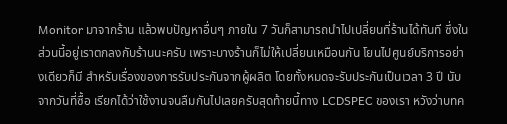Monitor มาจากร้าน แล้วพบปัญหาอื่นๆ ภายใน 7 วันก็สามารถนำไปเปลี่ยนที่ร้านได้ทันที ซึ่งในส่วนนี้อยู่เราตกลงกับร้านนะครับ เพราะบางร้านก็ไม่ให้เปลี่ยนเหมือนกัน โยนไปศูนย์บริการอย่างเดียวก็มี สำหรับเรื่องของการรับประกันจากผู้ผลิต โดยทั้งหมดจะรับประกันเป็นเวลา 3 ปี นับจากวันที่ซื้อ เรียกได้ว่าใช้งานจนลืมกันไปเลยครับสุดท้ายนี้ทาง LCDSPEC ของเรา หวังว่าบทค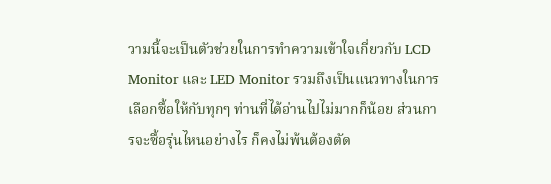วามนี้จะเป็นตัวช่วยในการทำความเข้าใจเกี่ยวกับ LCD Monitor และ LED Monitor รวมถึงเป็นแนวทางในการเลือกซื้อให้กับทุกๆ ท่านที่ได้อ่านไปไม่มากก็น้อย ส่วนการจะซื้อรุ่นไหนอย่างไร ก็คงไม่พ้นต้องตัด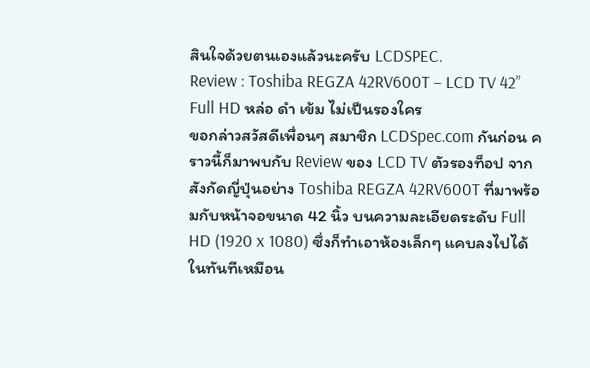สินใจด้วยตนเองแล้วนะครับ LCDSPEC.
Review : Toshiba REGZA 42RV600T – LCD TV 42” Full HD หล่อ ดำ เข้ม ไม่เป็นรองใคร
ขอกล่าวสวัสดีเพื่อนๆ สมาชิก LCDSpec.com กันก่อน คราวนี้ก็มาพบกับ Review ของ LCD TV ตัวรองท็อป จากสังกัดญี่ปุ่นอย่าง Toshiba REGZA 42RV600T ที่มาพร้อมกับหน้าจอขนาด 42 นิ้ว บนความละเอียดระดับ Full HD (1920 x 1080) ซึ่งก็ทำเอาห้องเล็กๆ แคบลงไปได้ในทันทีเหมือน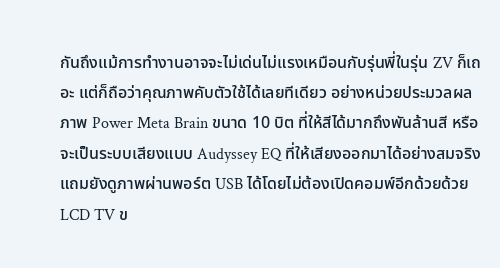กันถึงแม้การทำงานอาจจะไม่เด่นไม่แรงเหมือนกับรุ่นพี่ในรุ่น ZV ก็เถอะ แต่ก็ถือว่าคุณภาพคับตัวใช้ได้เลยทีเดียว อย่างหน่วยประมวลผลภาพ Power Meta Brain ขนาด 10 บิต ที่ให้สีได้มากถึงพันล้านสี หรือจะเป็นระบบเสียงแบบ Audyssey EQ ที่ให้เสียงออกมาได้อย่างสมจริง แถมยังดูภาพผ่านพอร์ต USB ได้โดยไม่ต้องเปิดคอมพ์อีกด้วยด้วย LCD TV ข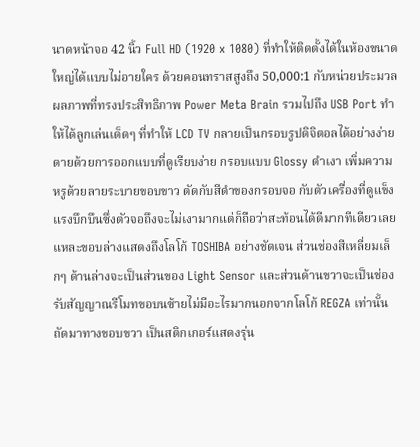นาดหน้าจอ 42 นิ้ว Full HD (1920 x 1080) ที่ทำให้ติดตั้งได้ในห้องขนาดใหญ่ได้แบบไม่อายใคร ด้วยคอนทราสสูงถึง 50,000:1 กับหน่วยประมวลผลภาพที่ทรงประสิทธิภาพ Power Meta Brain รวมไปถึง USB Port ทำให้ได้ลูกเล่นเด็ดๆ ที่ทำให้ LCD TV กลายเป็นกรอบรูปดิจิตอลได้อย่างง่ายดายด้วยการออกแบบที่ดูเรียบง่าย กรอบแบบ Glossy ดำเงา เพิ่มความหรูด้วยลายระบายขอบขาว ตัดกับสีดำของกรอบจอ กับตัวเครื่องที่ดูแข็งแรงบึกบึนซึ่งตัวจอถึงจะไม่เงามากแต่ก็ถือว่าสะท้อนได้ดีมากทีเดียวเลยแหละขอบล่างแสดงถึงโลโก้ TOSHIBA อย่างชัดเจน ส่วนช่องสีเหลี่ยมเล็กๆ ด้านล่างจะเป็นส่วนของ Light Sensor และส่วนด้านขวาจะเป็นช่องรับสัญญาณรีโมทขอบนซ้ายไม่มีอะไรมากนอกจากโลโก้ REGZA เท่านั้นถัดมาทางขอบขวา เป็นสติกเกอร์แสดงรุ่น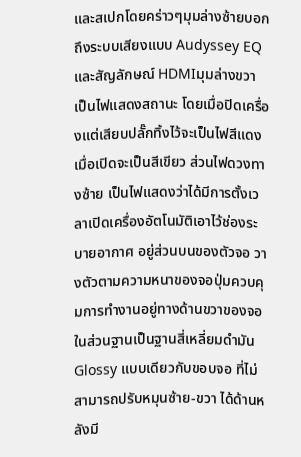และสเปกโดยคร่าวๆมุมล่างซ้ายบอกถึงระบบเสียงแบบ Audyssey EQ และสัญลักษณ์ HDMIมุมล่างขวา เป็นไฟแสดงสถานะ โดยเมื่อปิดเครื่องแต่เสียบปลั๊กทิ้งไว้จะเป็นไฟสีแดง เมื่อเปิดจะเป็นสีเขียว ส่วนไฟดวงทางซ้าย เป็นไฟแสดงว่าได้มีการตั้งเวลาเปิดเครื่องอัตโนมัติเอาไว้ช่องระบายอากาศ อยู่ส่วนบนของตัวจอ วางตัวตามความหนาของจอปุ่มควบคุมการทำงานอยู่ทางด้านขวาของจอในส่วนฐานเป็นฐานสี่เหลี่ยมดำมัน Glossy แบบเดียวกับขอบจอ ที่ไม่สามารถปรับหมุนซ้าย-ขวา ได้ด้านหลังมี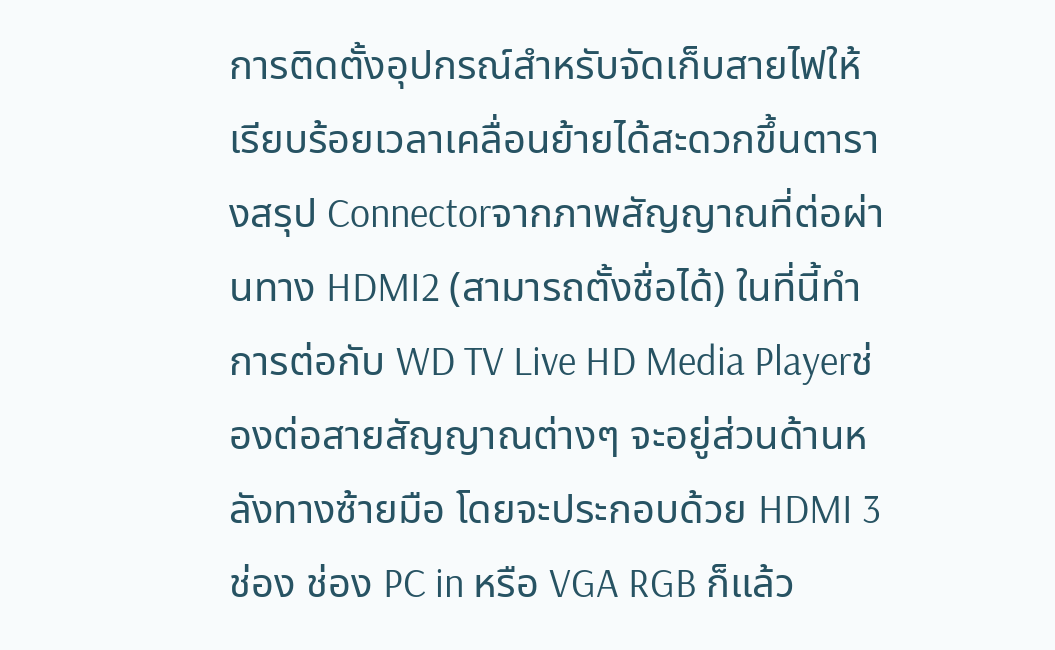การติดตั้งอุปกรณ์สำหรับจัดเก็บสายไฟให้เรียบร้อยเวลาเคลื่อนย้ายได้สะดวกขึ้นตารางสรุป Connectorจากภาพสัญญาณที่ต่อผ่านทาง HDMI2 (สามารถตั้งชื่อได้) ในที่นี้ทำการต่อกับ WD TV Live HD Media Playerช่องต่อสายสัญญาณต่างๆ จะอยู่ส่วนด้านหลังทางซ้ายมือ โดยจะประกอบด้วย HDMI 3 ช่อง ช่อง PC in หรือ VGA RGB ก็แล้ว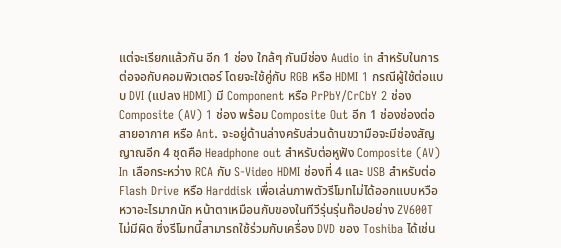แต่จะเรียกแล้วกัน อีก 1 ช่อง ใกล้ๆ กันมีช่อง Audio in สำหรับในการต่อจอกับคอมพิวเตอร์ โดยจะใช้คู่กับ RGB หรือ HDMI 1 กรณีผู้ใช้ต่อแบบ DVI (แปลง HDMI) มี Component หรือ PrPbY/CrCbY 2 ช่อง Composite (AV) 1 ช่อง พร้อม Composite Out อีก 1 ช่องช่องต่อสายอากาศ หรือ Ant. จะอยู่ด้านล่างครับส่วนด้านขวามือจะมีช่องสัญญาณอีก 4 ชุดคือ Headphone out สำหรับต่อหูฟัง Composite (AV) In เลือกระหว่าง RCA กับ S-Video HDMI ช่องที่ 4 และ USB สำหรับต่อ Flash Drive หรือ Harddisk เพื่อเล่นภาพตัวรีโมทไม่ได้ออกแบบหวือหวาอะไรมากนัก หน้าตาเหมือนกับของในทีวีรุ่นรุ่นท๊อปอย่าง ZV600T ไม่มีผิด ซึ่งรีโมทนี้สามารถใช้ร่วมกับเครื่อง DVD ของ Toshiba ได้เช่น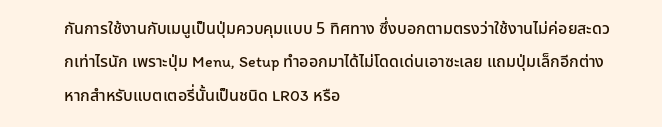กันการใช้งานกับเมนูเป็นปุ่มควบคุมแบบ 5 ทิศทาง ซึ่งบอกตามตรงว่าใช้งานไม่ค่อยสะดวกเท่าไรนัก เพราะปุ่ม Menu, Setup ทำออกมาได้ไม่โดดเด่นเอาซะเลย แถมปุ่มเล็กอีกต่างหากสำหรับแบตเตอรี่นั้นเป็นชนิด LR03 หรือ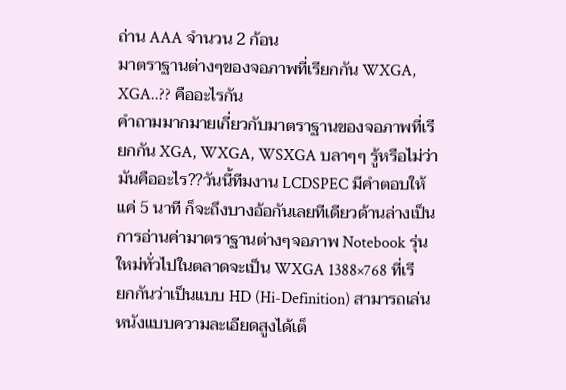ถ่าน AAA จำนวน 2 ก้อน
มาตราฐานต่างๆของจอภาพที่เรียกกัน WXGA, XGA..?? คืออะไรกัน
คำถามมากมายเกี่ยวกับมาตราฐานของจอภาพที่เรียกกัน XGA, WXGA, WSXGA บลาๆๆ รู้หรือไม่ว่ามันคืออะไร??วันนี้ทีมงาน LCDSPEC มีคำตอบให้ แค่ 5 นาที ก็จะถึงบางอ้อกันเลยทีเดียวด้านล่างเป็นการอ่านค่ามาตราฐานต่างๆจอภาพ Notebook รุ่นใหม่ทั่วไปในตลาดจะเป็น WXGA 1388×768 ที่เรียกกันว่าเป็นแบบ HD (Hi-Definition) สามารถเล่นหนังแบบความละเอียดสูงได้เต็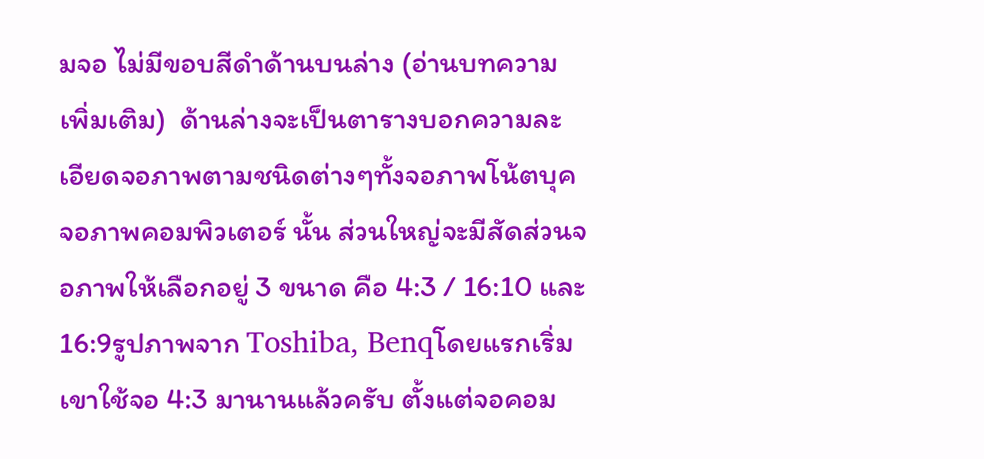มจอ ไม่มีขอบสีดำด้านบนล่าง (อ่านบทความเพิ่มเติม)  ด้านล่างจะเป็นตารางบอกความละเอียดจอภาพตามชนิดต่างๆทั้งจอภาพโน้ตบุค จอภาพคอมพิวเตอร์ นั้น ส่วนใหญ่จะมีสัดส่วนจอภาพให้เลือกอยู่ 3 ขนาด คือ 4:3 / 16:10 และ 16:9รูปภาพจาก Toshiba, Benqโดยแรกเริ่ม เขาใช้จอ 4:3 มานานแล้วครับ ตั้งแต่จอคอม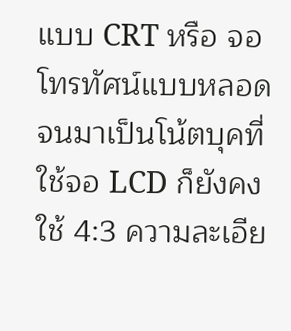แบบ CRT หรือ จอโทรทัศน์แบบหลอด จนมาเป็นโน้ตบุคที่ใช้จอ LCD ก็ยังคงใช้ 4:3 ความละเอีย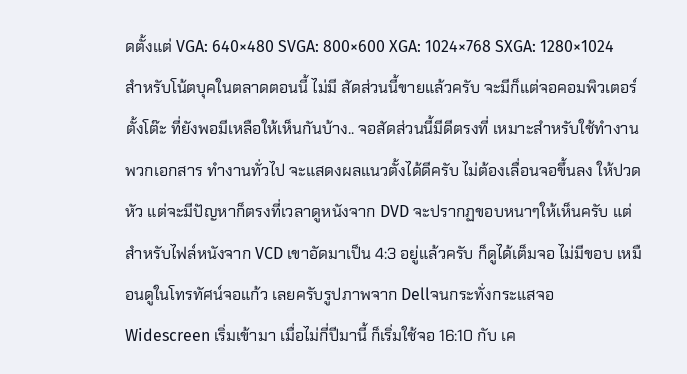ดตั้งแต่ VGA: 640×480 SVGA: 800×600 XGA: 1024×768 SXGA: 1280×1024 สำหรับโน้ตบุคในตลาดตอนนี้ ไม่มี สัดส่วนนี้ขายแล้วครับ จะมีก็แต่จอคอมพิวเตอร์ตั้งโต๊ะ ที่ยังพอมีเหลือให้เห็นกันบ้าง.. จอสัดส่วนนี้มีดีตรงที่ เหมาะสำหรับใช้ทำงานพวกเอกสาร ทำงานทั่วไป จะแสดงผลแนวตั้งได้ดีครับ ไม่ต้องเลื่อนจอขึ้นลง ให้ปวดหัว แต่จะมีปัญหาก็ตรงที่เวลาดูหนังจาก DVD จะปรากฏขอบหนาๆให้เห็นครับ แต่สำหรับไฟล์หนังจาก VCD เขาอัดมาเป็น 4:3 อยู่แล้วครับ ก็ดูได้เต็มจอ ไม่มีขอบ เหมือนดูในโทรทัศน์จอแก้ว เลยครับรูปภาพจาก Dellจนกระทั่งกระแสจอ Widescreen เริ่มเข้ามา เมื่อไม่กี่ปีมานี้ ก็เริ่มใช้จอ 16:10 กับ เค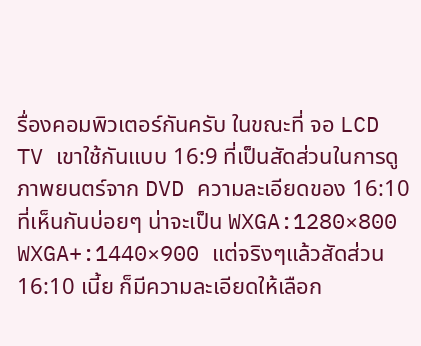รื่องคอมพิวเตอร์กันครับ ในขณะที่ จอ LCD TV เขาใช้กันแบบ 16:9 ที่เป็นสัดส่วนในการดูภาพยนตร์จาก DVD ความละเอียดของ 16:10 ที่เห็นกันบ่อยๆ น่าจะเป็น WXGA:1280×800 WXGA+:1440×900 แต่จริงๆแล้วสัดส่วน 16:10 เนี้ย ก็มีความละเอียดให้เลือก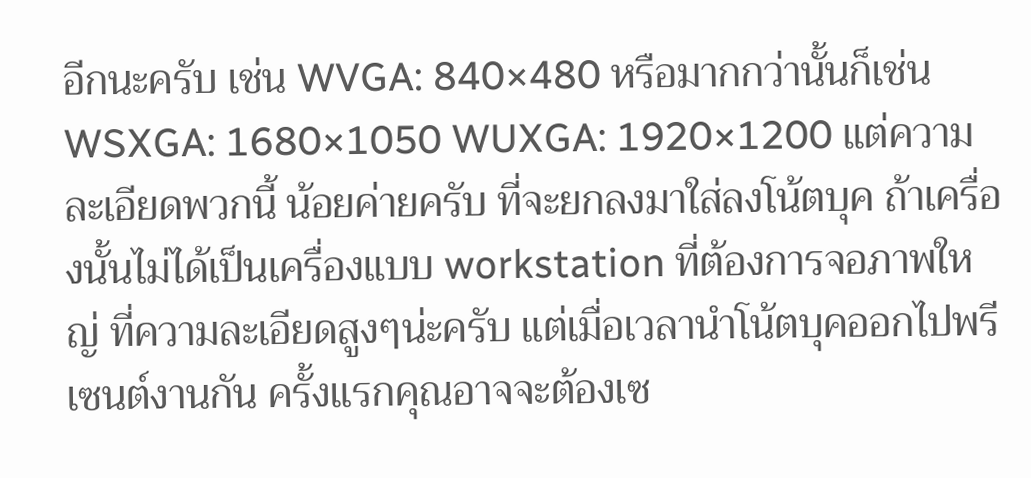อีกนะครับ เช่น WVGA: 840×480 หรือมากกว่านั้นก็เช่น WSXGA: 1680×1050 WUXGA: 1920×1200 แต่ความละเอียดพวกนี้ น้อยค่ายครับ ที่จะยกลงมาใส่ลงโน้ตบุค ถ้าเครื่องนั้นไม่ได้เป็นเครื่องแบบ workstation ที่ต้องการจอภาพใหญ่ ที่ความละเอียดสูงๆน่ะครับ แต่เมื่อเวลานำโน้ตบุคออกไปพรีเซนต์งานกัน ครั้งแรกคุณอาจจะต้องเซ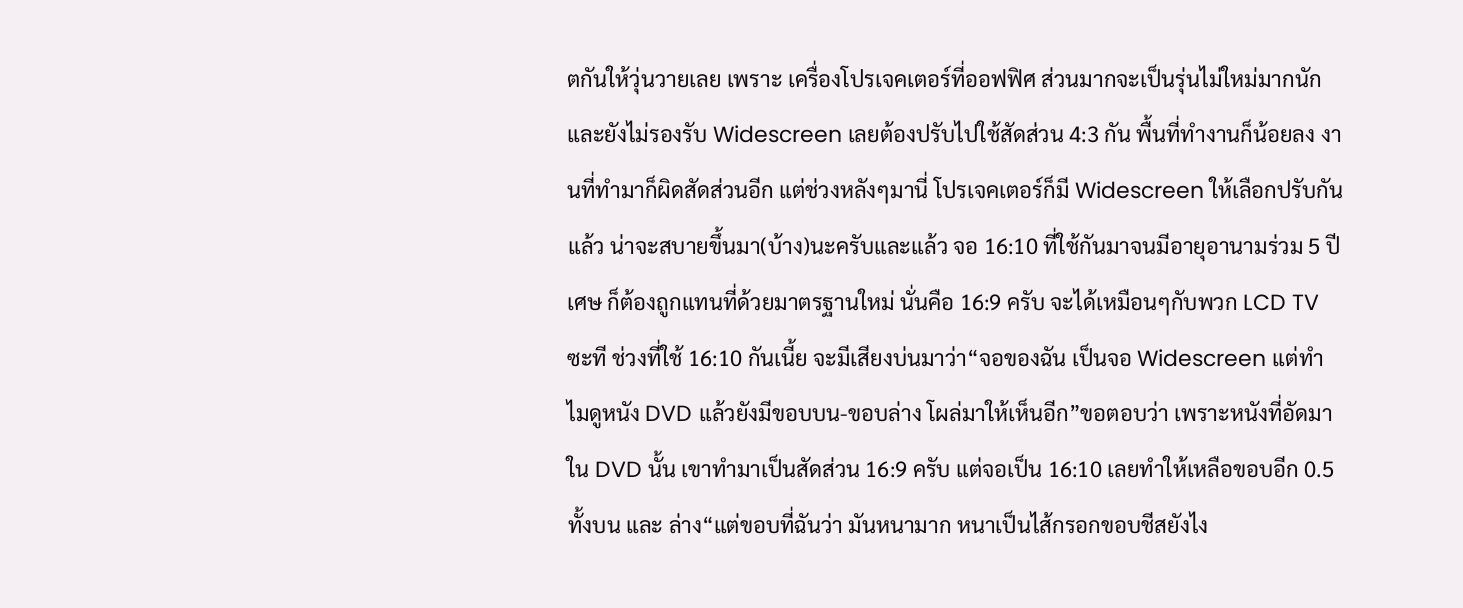ตกันให้วุ่นวายเลย เพราะ เครื่องโปรเจคเตอร์ที่ออฟฟิศ ส่วนมากจะเป็นรุ่นไม่ใหม่มากนัก และยังไม่รองรับ Widescreen เลยต้องปรับไปใช้สัดส่วน 4:3 กัน พื้นที่ทำงานก็น้อยลง งานที่ทำมาก็ผิดสัดส่วนอีก แต่ช่วงหลังๆมานี่ โปรเจคเตอร์ก็มี Widescreen ให้เลือกปรับกันแล้ว น่าจะสบายขึ้นมา(บ้าง)นะครับและแล้ว จอ 16:10 ที่ใช้กันมาจนมีอายุอานามร่วม 5 ปีเศษ ก็ต้องถูกแทนที่ด้วยมาตรฐานใหม่ นั่นคือ 16:9 ครับ จะได้เหมือนๆกับพวก LCD TV ซะที ช่วงที่ใช้ 16:10 กันเนี้ย จะมีเสียงบ่นมาว่า“จอของฉัน เป็นจอ Widescreen แต่ทำไมดูหนัง DVD แล้วยังมีขอบบน-ขอบล่าง โผล่มาให้เห็นอีก”ขอตอบว่า เพราะหนังที่อัดมาใน DVD นั้น เขาทำมาเป็นสัดส่วน 16:9 ครับ แต่จอเป็น 16:10 เลยทำให้เหลือขอบอีก 0.5 ทั้งบน และ ล่าง“แต่ขอบที่ฉันว่า มันหนามาก หนาเป็นไส้กรอกขอบชีสยังไง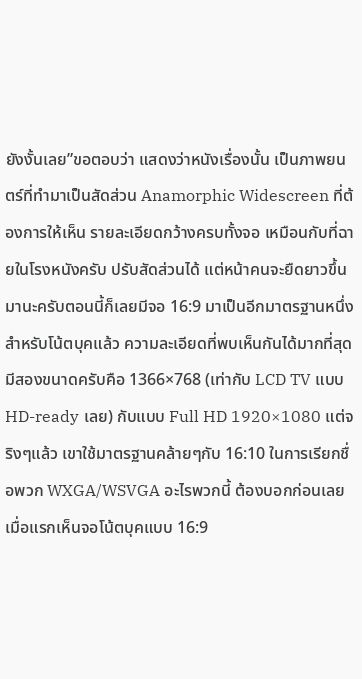ยังงั้นเลย”ขอตอบว่า แสดงว่าหนังเรื่องนั้น เป็นภาพยนตร์ที่ทำมาเป็นสัดส่วน Anamorphic Widescreen ที่ต้องการให้เห็น รายละเอียดกว้างครบทั้งจอ เหมือนกับที่ฉายในโรงหนังครับ ปรับสัดส่วนได้ แต่หน้าคนจะยืดยาวขึ้นมานะครับตอนนี้ก็เลยมีจอ 16:9 มาเป็นอีกมาตรฐานหนึ่ง สำหรับโน้ตบุคแล้ว ความละเอียดที่พบเห็นกันได้มากที่สุด มีสองขนาดครับคือ 1366×768 (เท่ากับ LCD TV แบบ HD-ready เลย) กับแบบ Full HD 1920×1080 แต่จริงๆแล้ว เขาใช้มาตรฐานคล้ายๆกับ 16:10 ในการเรียกชื่อพวก WXGA/WSVGA อะไรพวกนี้ ต้องบอกก่อนเลย เมื่อแรกเห็นจอโน้ตบุคแบบ 16:9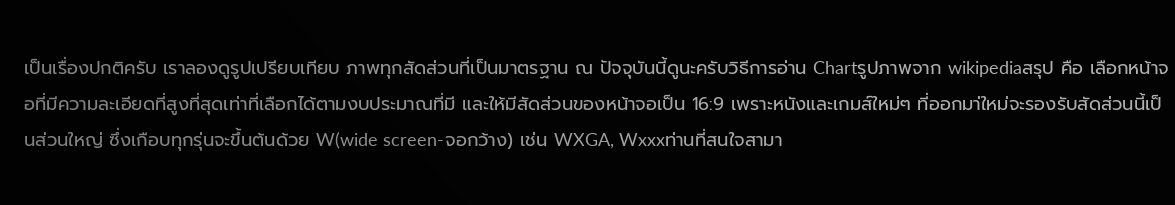เป็นเรื่องปกติครับ เราลองดูรูปเปรียบเทียบ ภาพทุกสัดส่วนที่เป็นมาตรฐาน ณ ปัจจุบันนี้ดูนะครับวิธีการอ่าน Chartรูปภาพจาก wikipediaสรุป คือ เลือกหน้าจอที่มีความละเอียดที่สูงที่สุดเท่าที่เลือกได้ตามงบประมาณที่มี และให้มีสัดส่วนของหน้าจอเป็น 16:9 เพราะหนังและเกมส์ใหม่ๆ ที่ออกมา่ใหม่จะรองรับสัดส่วนนี้เป็นส่วนใหญ่ ซึ่งเกือบทุกรุ่นจะขึ้นต้นด้วย W(wide screen-จอกว้าง) เช่น WXGA, Wxxxท่านที่สนใจสามา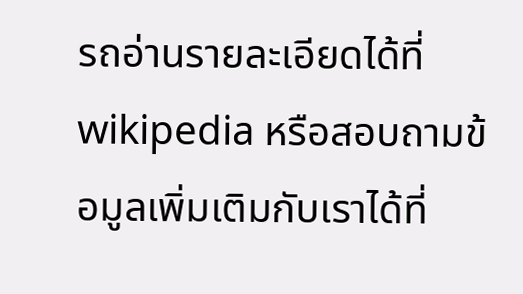รถอ่านรายละเอียดได้ที่ wikipedia หรือสอบถามข้อมูลเพิ่มเติมกับเราได้ที่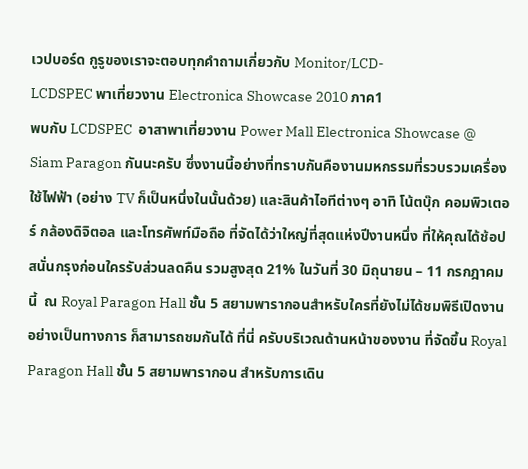เวปบอร์ด กูรูของเราจะตอบทุกคำถามเกี่ยวกับ Monitor/LCD-
LCDSPEC พาเที่ยวงาน Electronica Showcase 2010 ภาค1
พบกับ LCDSPEC  อาสาพาเที่ยวงาน Power Mall Electronica Showcase @ Siam Paragon กันนะครับ ซึ่งงานนี้อย่างที่ทราบกันคืองานมหกรรมที่รวบรวมเครื่องใช้ไฟฟ้า (อย่าง TV ก็เป็นหนึ่งในนั้นด้วย) และสินค้าไอทีต่างๆ อาทิ โน้ตบุ๊ก คอมพิวเตอร์ กล้องดิจิตอล และโทรศัพท์มือถือ ที่จัดได้ว่าใหญ่ที่สุดแห่งปีงานหนึ่ง ที่ให้คุณได้ช้อปสนั่นกรุงก่อนใครรับส่วนลดคืน รวมสูงสุด 21% ในวันที่ 30 มิถุนายน – 11 กรกฎาคมนี้  ณ Royal Paragon Hall ชั้น 5 สยามพารากอนสำหรับใครที่ยังไม่ได้ชมพิธีเปิดงานอย่างเป็นทางการ ก็สามารถชมกันได้ ที่นี่ ครับบริเวณด้านหน้าของงาน ที่จัดขึ้น Royal Paragon Hall ชั้น 5 สยามพารากอน สำหรับการเดิน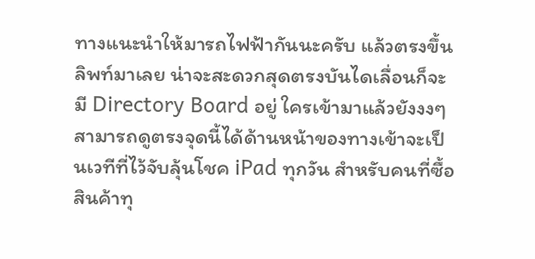ทางแนะนำให้มารถไฟฟ้ากันนะครับ แล้วตรงขึ้นลิพท์มาเลย น่าจะสะดวกสุดตรงบันไดเลื่อนก็จะมี Directory Board อยู่ ใครเข้ามาแล้วยังงงๆ สามารถดูตรงจุดนี้ได้ด้านหน้าของทางเข้าจะเป็นเวทีที่ไว้จับลุ้นโชค iPad ทุกวัน สำหรับคนที่ซื้อสินค้าทุ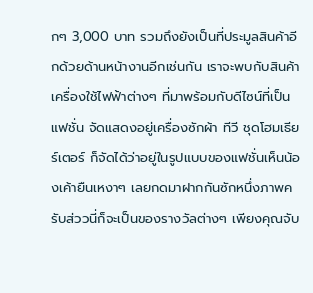กๆ 3,000 บาท รวมถึงยังเป็นที่ประมูลสินค้าอีกด้วยด้านหน้างานอีกเช่นกัน เราจะพบกับสินค้าเครื่องใช้ไฟฟ้าต่างๆ ที่มาพร้อมกับดีไซน์ที่เป็นแฟชั่น จัดแสดงอยู่เครื่องซักผ้า ทีวี ชุดโฮมเธียร์เตอร์ ก็จัดได้ว่าอยู่ในรูปแบบของแฟชั่นเห็นน้องเค้ายืนเหงาๆ เลยกดมาฝากกันซักหนึ่งภาพครับส่ววนี่ก็จะเป็นของรางวัลต่างๆ เพียงคุณจับ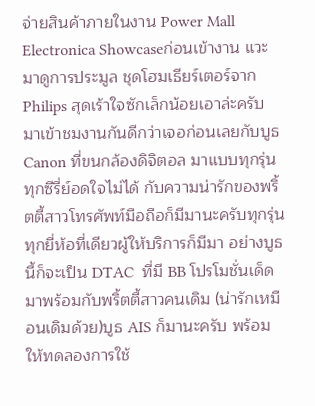จ่ายสินค้าภายในงาน Power Mall Electronica Showcaseก่อนเข้างาน แวะมาดูการประมูล ชุดโฮมเธียร์เตอร์จาก Philips สุดเร้าใจซักเล็กน้อยเอาล่ะครับ มาเข้าชมงานกันดีกว่าเจอก่อนเลยกับบูธ Canon ที่ขนกล้องดิจิตอล มาแบบทุกรุ่น ทุกซีรี่ย์อดใจไม่ได้ กับความน่ารักของพริ้ตตี้สาวโทรศัพท์มือถือก็มีมานะครับทุกรุ่นทุกยี่ห้อที่เดียวผู้ให้บริการก็มีมา อย่างบูธนี้ก็จะเป็น DTAC  ที่มี BB โปรโมชั่นเด็ดมาพร้อมกับพริ้ตตี้สาวคนเดิม (น่ารักเหมือนเดิมด้วย)บูธ AIS ก็มานะครับ พร้อมให้ทดลองการใช้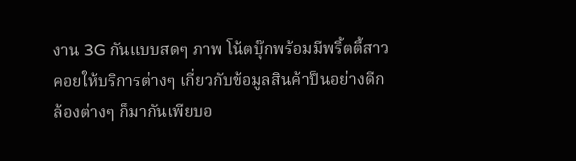งาน 3G กันแบบสดๆ ภาพ โน้ตบุ๊กพร้อมมีพริ้ตตี้สาวคอยให้บริการต่างๆ เกี่ยวกับข้อมูลสินค้าป็นอย่างดีกล้องต่างๆ ก็มากันเพียบอ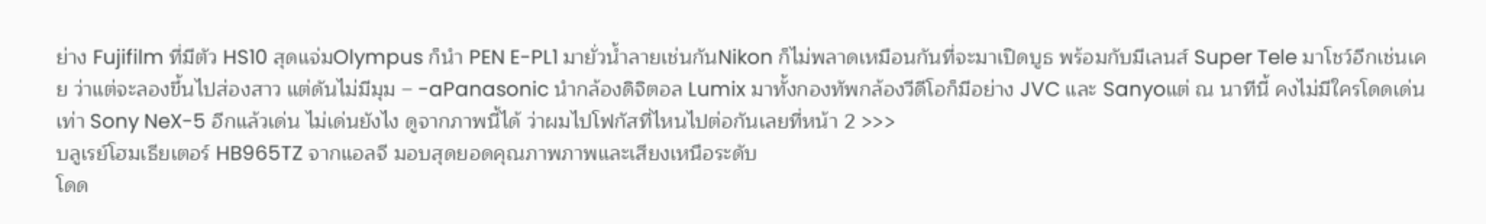ย่าง Fujifilm ที่มีตัว HS10 สุดแจ่มOlympus ก็นำ PEN E-PL1 มายั่วน้ำลายเช่นกันNikon ก็ไม่พลาดเหมือนกันที่จะมาเปิดบูธ พร้อมกับมีเลนส์ Super Tele มาโชว์อีกเช่นเคย ว่าแต่จะลองขึ้นไปส่องสาว แต่ดันไม่มีมุม – -aPanasonic นำกล้องดิจิตอล Lumix มาทั้งกองทัพกล้องวีดีโอก็มีอย่าง JVC และ Sanyoแต่ ณ นาทีนี้ คงไม่มีใครโดดเด่นเท่า Sony NeX-5 อีกแล้วเด่น ไม่เด่นยังไง ดูจากภาพนี้ได้ ว่าผมไปโฟกัสที่ไหนไปต่อกันเลยที่หน้า 2 >>>
บลูเรย์โฮมเธียเตอร์ HB965TZ จากแอลจี มอบสุดยอดคุณภาพภาพและเสียงเหนือระดับ
โดด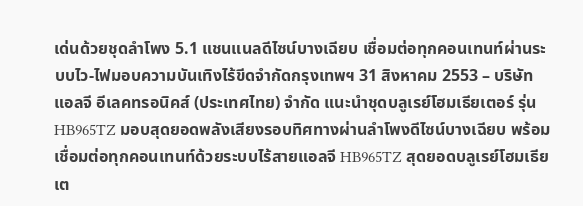เด่นด้วยชุดลำโพง 5.1 แชนแนลดีไซน์บางเฉียบ เชื่อมต่อทุกคอนเทนท์ผ่านระบบไว-ไฟมอบความบันเทิงไร้ขีดจำกัดกรุงเทพฯ 31 สิงหาคม 2553 – บริษัท แอลจี อีเลคทรอนิคส์ (ประเทศไทย) จำกัด แนะนำชุดบลูเรย์โฮมเธียเตอร์ รุ่น HB965TZ มอบสุดยอดพลังเสียงรอบทิศทางผ่านลำโพงดีไซน์บางเฉียบ พร้อมเชื่อมต่อทุกคอนเทนท์ด้วยระบบไร้สายแอลจี HB965TZ สุดยอดบลูเรย์โฮมเธียเต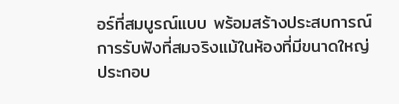อร์ที่สมบูรณ์แบบ พร้อมสร้างประสบการณ์การรับฟังที่สมจริงแม้ในห้องที่มีขนาดใหญ่ ประกอบ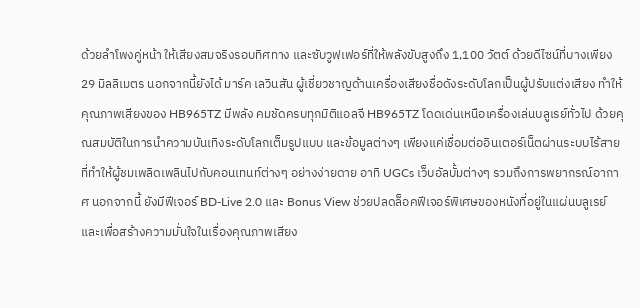ด้วยลำโพงคู่หน้า ให้เสียงสมจริงรอบทิศทาง และซับวูฟเฟอร์ที่ให้พลังขับสูงถึง 1,100 วัตต์ ด้วยดีไซน์ที่บางเพียง 29 มิลลิเมตร นอกจากนี้ยังได้ มาร์ค เลวินสัน ผู้เชี่ยวชาญด้านเครื่องเสียงชื่อดังระดับโลกเป็นผู้ปรับแต่งเสียง ทำให้คุณภาพเสียงของ HB965TZ มีพลัง คมชัดครบทุกมิติแอลจี HB965TZ โดดเด่นเหนือเครื่องเล่นบลูเรย์ทั่วไป ด้วยคุณสมบัติในการนำความบันเทิงระดับโลกเต็มรูปแบบ และข้อมูลต่างๆ เพียงแค่เชื่อมต่ออินเตอร์เน็ตผ่านระบบไร้สายที่ทำให้ผู้ชมเพลิดเพลินไปกับคอนเทนท์ต่างๆ อย่างง่ายดาย อาทิ UGCs เว็บอัลบั้มต่างๆ รวมถึงการพยากรณ์อากาศ นอกจากนี้ ยังมีฟีเจอร์ BD-Live 2.0 และ Bonus View ช่วยปลดล็อคฟีเจอร์พิเศษของหนังที่อยู่ในแผ่นบลูเรย์ และเพื่อสร้างความมั่นใจในเรื่องคุณภาพเสียง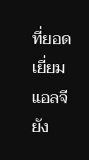ที่ยอดเยี่ยม แอลจียัง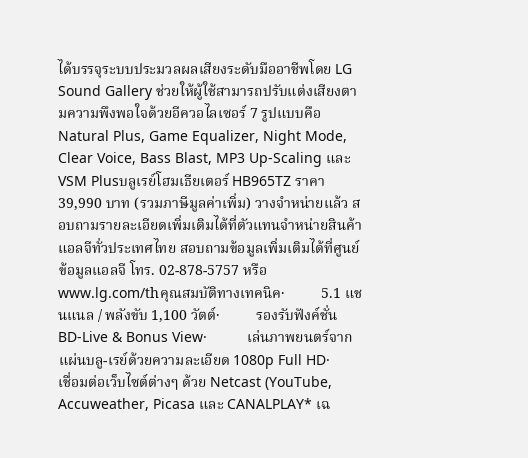ได้บรรจุระบบประมวลผลเสียงระดับมืออาชีพโดย LG Sound Gallery ช่วยให้ผู้ใช้สามารถปรับแต่งเสียงตามความพึงพอใจด้วยอีควอไลเซอร์ 7 รูปแบบคือ Natural Plus, Game Equalizer, Night Mode, Clear Voice, Bass Blast, MP3 Up-Scaling และ VSM Plusบลูเรย์โฮมเธียเตอร์ HB965TZ ราคา 39,990 บาท (รวมภาษีมูลค่าเพิ่ม) วางจำหน่ายแล้ว สอบถามรายละเอียดเพิ่มเติมได้ที่ตัวแทนจำหน่ายสินค้าแอลจีทั่วประเทศไทย สอบถามข้อมูลเพิ่มเติมได้ที่ศูนย์ข้อมูลแอลจี โทร. 02-878-5757 หรือ www.lg.com/thคุณสมบัติทางเทคนิค·          5.1 แชนแนล / พลังขับ 1,100 วัตต์·          รองรับฟังค์ชั่น BD-Live & Bonus View·          เล่นภาพยนตร์จากแผ่นบลู-เรย์ด้วยความละเอียด 1080p Full HD·          เชื่อมต่อเว็บไซต์ต่างๆ ด้วย Netcast (YouTube, Accuweather, Picasa และ CANALPLAY* เฉ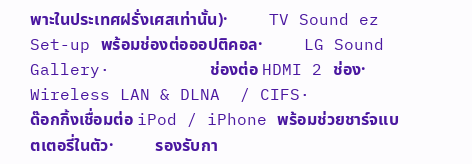พาะในประเทศฝรั่งเศสเท่านั้น)·          TV Sound ez Set-up พร้อมช่องต่อออปติคอล·          LG Sound Gallery·          ช่องต่อ HDMI 2 ช่อง·          Wireless LAN & DLNA  / CIFS·          ด๊อกกิ้งเชื่อมต่อ iPod / iPhone พร้อมช่วยชาร์จแบตเตอรี่ในตัว·          รองรับกา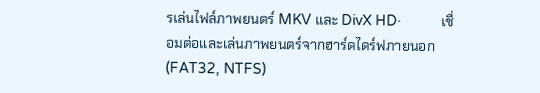รเล่นไฟล์ภาพยนตร์ MKV และ DivX HD·          เชื่อมต่อและเล่นภาพยนตร์จากฮาร์ดไดร์ฟภายนอก (FAT32, NTFS)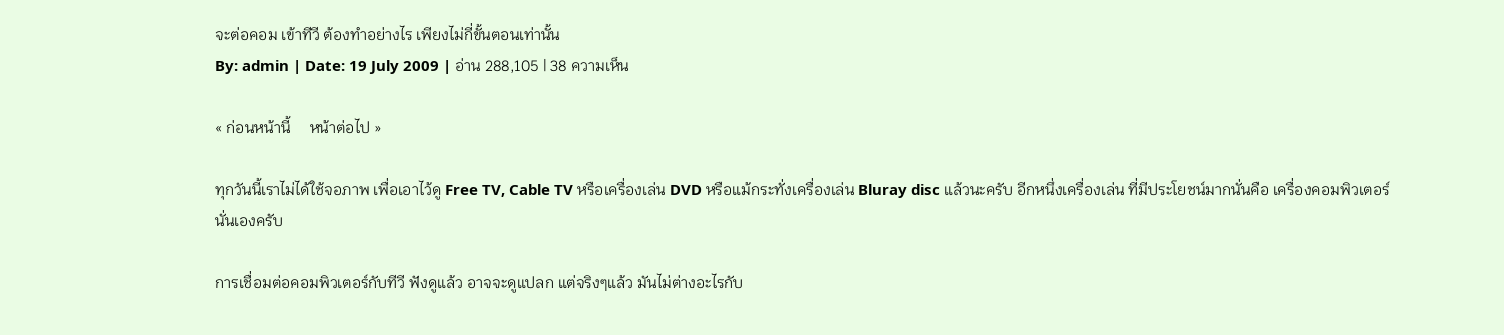จะต่อคอม เข้าทีวี ต้องทำอย่างไร เพียงไม่กี่ขั้นตอนเท่านั้น
By: admin | Date: 19 July 2009 | อ่าน 288,105 | 38 ความเห็น

« ก่อนหน้านี้     หน้าต่อไป »

ทุกวันนี้เราไม่ได้ใช้จอภาพ เพื่อเอาไว้ดู Free TV, Cable TV หรือเครื่องเล่น DVD หรือแม้กระทั่งเครื่องเล่น Bluray disc แล้วนะครับ อีกหนึ่งเครื่องเล่น ที่มีประโยชน์มากนั่นคือ เครื่องคอมพิวเตอร์ นั่นเองครับ

การเชื่อมต่อคอมพิวเตอร์กับทีวี ฟังดูแล้ว อาจจะดูแปลก แต่จริงๆแล้ว มันไม่ต่างอะไรกับ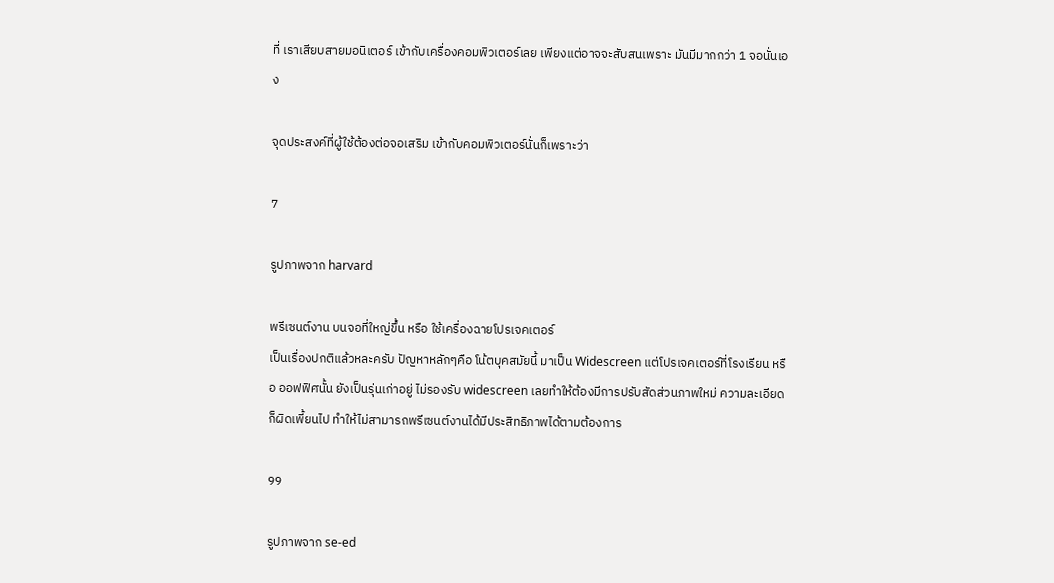ที่ เราเสียบสายมอนิเตอร์ เข้ากับเครื่องคอมพิวเตอร์เลย เพียงแต่อาจจะสับสนเพราะ มันมีมากกว่า 1 จอนั่นเอง

จุดประสงค์ที่ผู้ใช้ต้องต่อจอเสริม เข้ากับคอมพิวเตอร์นั่นก็เพราะว่า

7

รูปภาพจาก harvard

พรีเซนต์งาน บนจอที่ใหญ่ขึ้น หรือ ใช้เครื่องฉายโปรเจคเตอร์
เป็นเรื่องปกติแล้วหละครับ ปัญหาหลักๆคือ โน้ตบุคสมัยนี้ มาเป็น Widescreen แต่โปรเจคเตอร์ที่โรงเรียน หรือ ออฟฟิศนั้น ยังเป็นรุ่นเก่าอยู่ ไม่รองรับ widescreen เลยทำให้ต้องมีการปรับสัดส่วนภาพใหม่ ความละเอียดก็ผิดเพี้ยนไป ทำให้ไม่สามารถพรีเซนต์งานได้มีประสิทธิภาพได้ตามต้องการ

99

รูปภาพจาก se-ed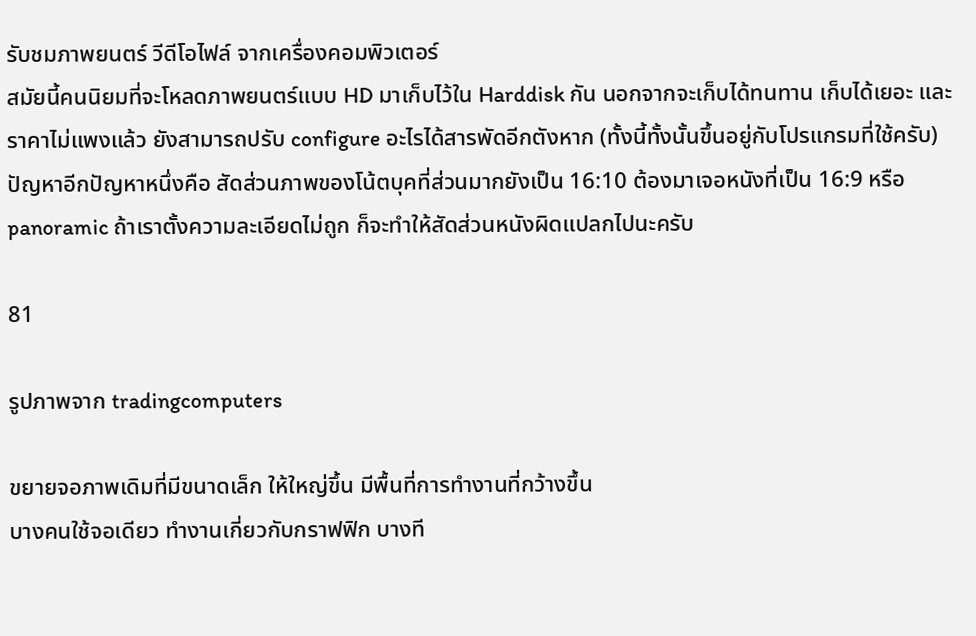รับชมภาพยนตร์ วีดีโอไฟล์ จากเครื่องคอมพิวเตอร์
สมัยนี้คนนิยมที่จะโหลดภาพยนตร์แบบ HD มาเก็บไว้ใน Harddisk กัน นอกจากจะเก็บได้ทนทาน เก็บได้เยอะ และ ราคาไม่แพงแล้ว ยังสามารถปรับ configure อะไรได้สารพัดอีกตังหาก (ทั้งนี้ทั้งนั้นขึ้นอยู่กับโปรแกรมที่ใช้ครับ) ปัญหาอีกปัญหาหนึ่งคือ สัดส่วนภาพของโน้ตบุคที่ส่วนมากยังเป็น 16:10 ต้องมาเจอหนังที่เป็น 16:9 หรือ panoramic ถ้าเราตั้งความละเอียดไม่ถูก ก็จะทำให้สัดส่วนหนังผิดแปลกไปนะครับ

81

รูปภาพจาก tradingcomputers

ขยายจอภาพเดิมที่มีขนาดเล็ก ให้ใหญ่ขึ้น มีพื้นที่การทำงานที่กว้างขึ้น
บางคนใช้จอเดียว ทำงานเกี่ยวกับกราฟฟิก บางที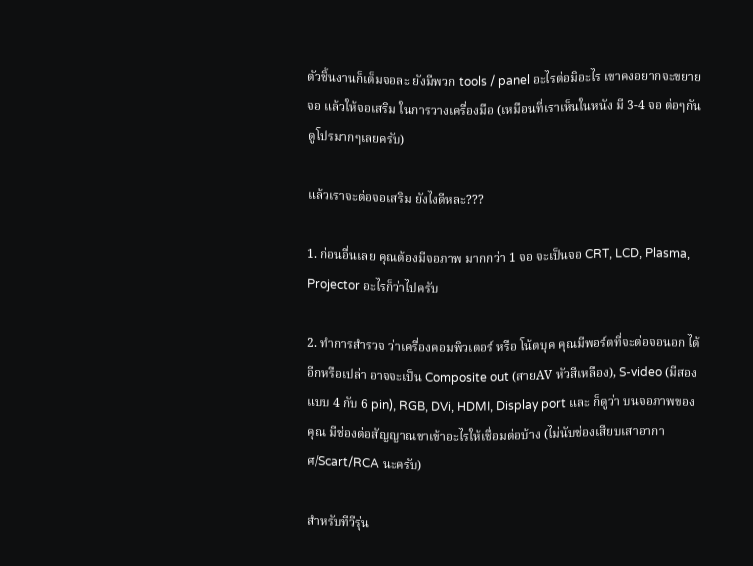ตัวชิ้นงานก็เต็มจอละ ยังมีพวก tools / panel อะไรต่อมิอะไร เขาคงอยากจะขยายจอ แล้วให้จอเสริม ในการวางเครื่องมือ (เหมือนที่เราเห็นในหนัง มี 3-4 จอ ต่อๆกัน ดูโปรมากๆเลยครับ)

แล้วเราจะต่อจอเสริม ยังไงดีหละ???

1. ก่อนอื่นเลย คุณต้องมีจอภาพ มากกว่า 1 จอ จะเป็นจอ CRT, LCD, Plasma, Projector อะไรก็ว่าไปครับ

2. ทำการสำรวจ ว่าเครื่องคอมพิวเตอร์ หรือ โน้ตบุค คุณมีพอร์ตที่จะต่อจอนอก ได้อีกหรือเปล่า อาจจะเป็น Composite out (สายAV หัวสีเหลือง), S-video (มีสองแบบ 4 กับ 6 pin), RGB, DVi, HDMI, Display port และ ก็ดูว่า บนจอภาพของคุณ มีช่องต่อสัญญาณขาเข้าอะไรให้เชื่อมต่อบ้าง (ไม่นับช่องเสียบเสาอากาศ/Scart/RCA นะครับ)

สำหรับทีวีรุ่น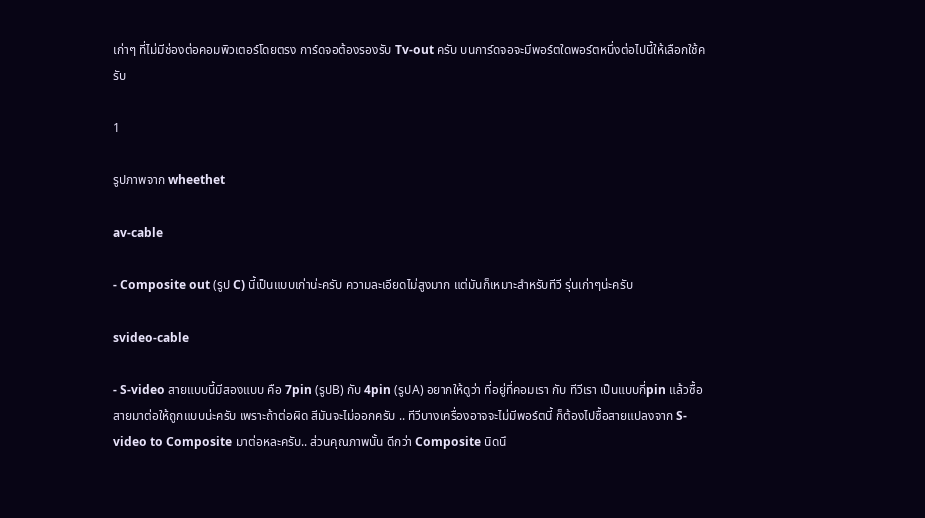เก่าๆ ที่ไม่มีช่องต่อคอมพิวเตอร์โดยตรง การ์ดจอต้องรองรับ Tv-out ครับ บนการ์ดจอจะมีพอร์ตใดพอร์ตหนึ่งต่อไปนี้ให้เลือกใช้ครับ

1

รูปภาพจาก wheethet

av-cable

- Composite out (รูป C) นี้เป็นแบบเก่าน่ะครับ ความละเอียดไม่สูงมาก แต่มันก็เหมาะสำหรับทีวี รุ่นเก่าๆน่ะครับ

svideo-cable

- S-video สายแบบนี้มีสองแบบ คือ 7pin (รูปB) กับ 4pin (รูปA) อยากให้ดูว่า ที่อยู่ที่คอมเรา กับ ทีวีเรา เป็นแบบกี่pin แล้วซื้อสายมาต่อให้ถูกแบบน่ะครับ เพราะถ้าต่อผิด สีมันจะไม่ออกครับ .. ทีวีบางเครื่องอาจจะไม่มีพอร์ตนี้ ก็ต้องไปซื้อสายแปลงจาก S-video to Composite มาต่อหละครับ.. ส่วนคุณภาพนั้น ดีกว่า Composite นิดนึ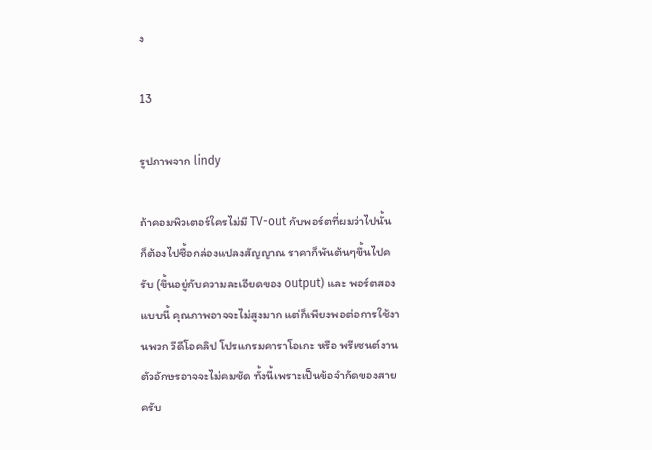ง

13

รูปภาพจาก lindy

ถ้าคอมพิวเตอร์ใครไม่มี TV-out กับพอร์ตที่ผมว่าไปนั้น ก็ต้องไปซื้อกล่องแปลงสัญญาณ ราคาก็พันต้นๆขึ้นไปครับ (ขึ้นอยู่กับความละเอียดของ output) และ พอร์ตสองแบบนี้ คุณภาพอาจจะไม่สูงมาก แต่ก็เพียงพอต่อการใช้งานพวก วีดีโอคลิป โปรแกรมคาราโอเกะ หรือ พรีเซนต์งาน ตัวอักษรอาจจะไม่คมชัด ทั้งนี้เพราะเป็นข้อจำกัดของสายครับ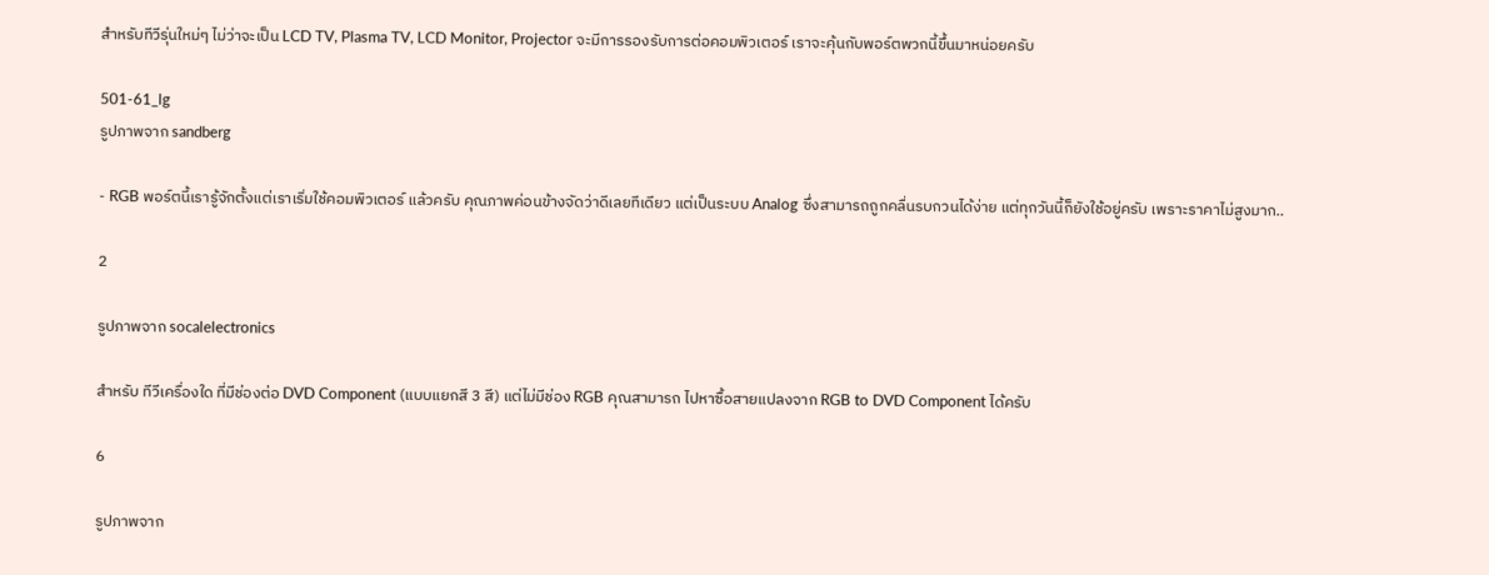สำหรับทีวีรุ่นใหม่ๆ ไม่ว่าจะเป็น LCD TV, Plasma TV, LCD Monitor, Projector จะมีการรองรับการต่อคอมพิวเตอร์ เราจะคุ้นกับพอร์ตพวกนี้ขึ้นมาหน่อยครับ

501-61_lg
รูปภาพจาก sandberg

- RGB พอร์ตนี้เรารู้จักตั้งแต่เราเริ่มใช้คอมพิวเตอร์ แล้วครับ คุณภาพค่อนข้างจัดว่าดีเลยทีเดียว แต่เป็นระบบ Analog ซึ่งสามารถถูกคลื่นรบกวนได้ง่าย แต่ทุกวันนี้ก็ยังใช้อยู่ครับ เพราะราคาไม่สูงมาก..

2

รูปภาพจาก socalelectronics

สำหรับ ทีวีเครื่องใด ที่มีช่องต่อ DVD Component (แบบแยกสี 3 สี) แต่ไม่มีช่อง RGB คุณสามารถ ไปหาซื้อสายแปลงจาก RGB to DVD Component ได้ครับ

6

รูปภาพจาก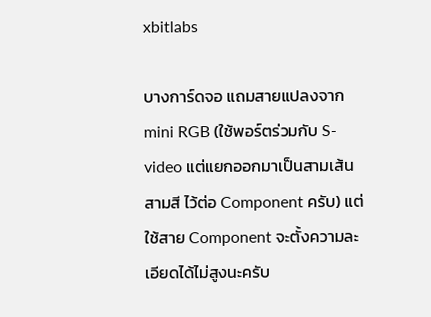xbitlabs

บางการ์ดจอ แถมสายแปลงจาก mini RGB (ใช้พอร์ตร่วมกับ S-video แต่แยกออกมาเป็นสามเส้น สามสี ไว้ต่อ Component ครับ) แต่ใช้สาย Component จะตั้งความละเอียดได้ไม่สูงนะครับ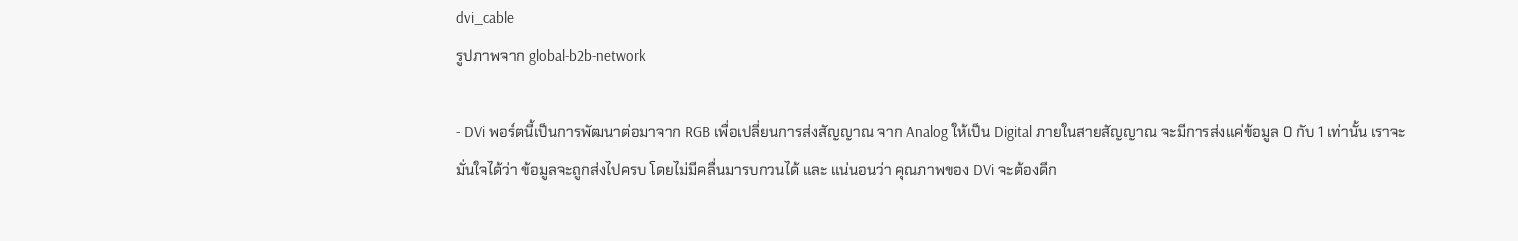dvi_cable
รูปภาพจาก global-b2b-network

- DVi พอร์ตนี้เป็นการพัฒนาต่อมาจาก RGB เพื่อเปลี่ยนการส่งสัญญาณ จาก Analog ให้เป็น Digital ภายในสายสัญญาณ จะมีการส่งแค่ข้อมูล 0 กับ 1 เท่านั้น เราจะมั่นใจได้ว่า ข้อมูลจะถูกส่งไปครบ โดยไม่มีคลื่นมารบกวนได้ และ แน่นอนว่า คุณภาพของ DVi จะต้องดีก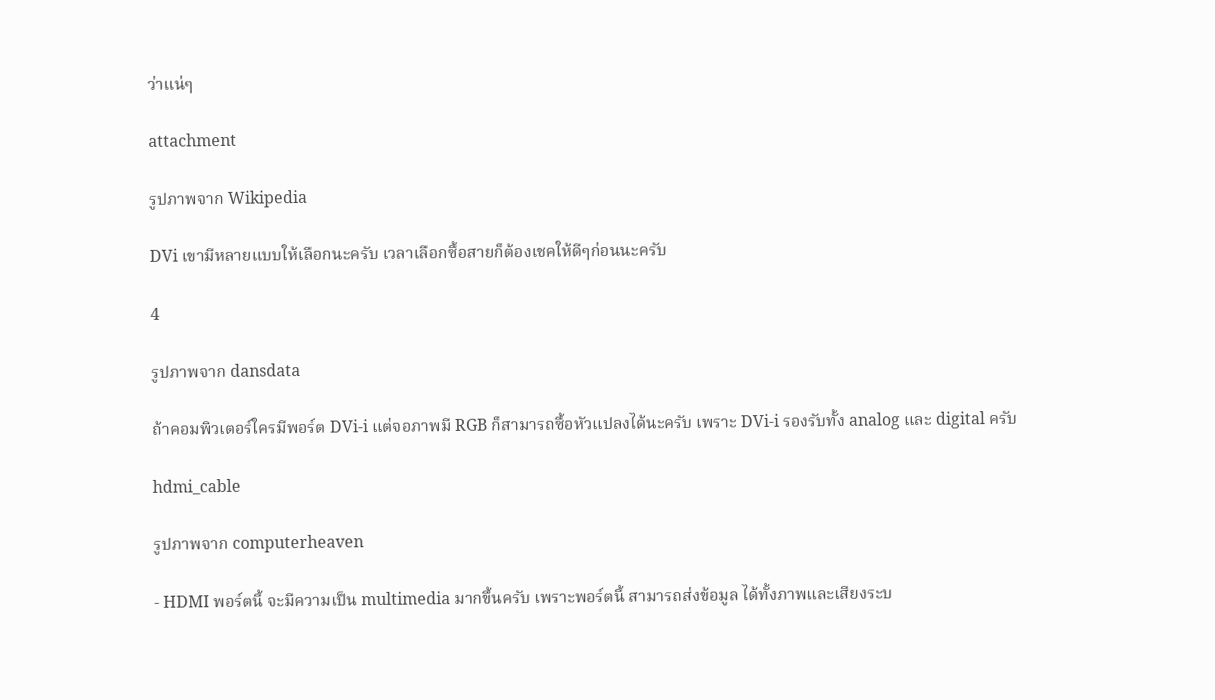ว่าแน่ๆ

attachment

รูปภาพจาก Wikipedia

DVi เขามีหลายแบบให้เลือกนะครับ เวลาเลือกซื้อสายก็ต้องเชคให้ดีๆก่อนนะครับ

4

รูปภาพจาก dansdata

ถ้าคอมพิวเตอร์ใครมีพอร์ต DVi-i แต่จอภาพมี RGB ก็สามารถซื้อหัวแปลงได้นะครับ เพราะ DVi-i รองรับทั้ง analog และ digital ครับ

hdmi_cable

รูปภาพจาก computerheaven

- HDMI พอร์ตนี้ จะมีความเป็น multimedia มากขึ้นครับ เพราะพอร์ตนี้ สามารถส่งข้อมูล ได้ทั้งภาพและเสียงระบ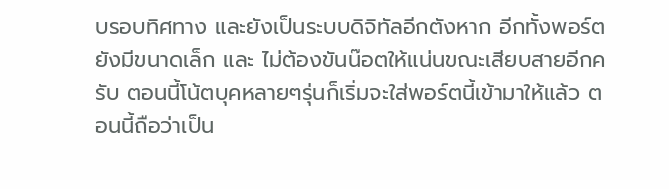บรอบทิศทาง และยังเป็นระบบดิจิทัลอีกตังหาก อีกทั้งพอร์ตยังมีขนาดเล็ก และ ไม่ต้องขันน๊อตให้แน่นขณะเสียบสายอีกครับ ตอนนี้โน้ตบุคหลายๆรุ่นก็เริ่มจะใส่พอร์ตนี้เข้ามาให้แล้ว ตอนนี้ถือว่าเป็น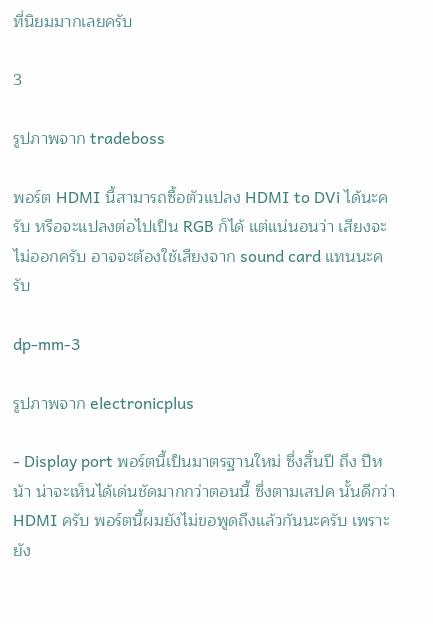ที่นิยมมากเลยครับ

3

รูปภาพจาก tradeboss

พอร์ต HDMI นี้สามารถซื้อตัวแปลง HDMI to DVi ได้นะครับ หรือจะแปลงต่อไปเป็น RGB ก็ได้ แต่แน่นอนว่า เสียงจะไม่ออกครับ อาจจะต้องใช้เสียงจาก sound card แทนนะครับ

dp-mm-3

รูปภาพจาก electronicplus

- Display port พอร์ตนี้เป็นมาตรฐานใหม่ ซึ่งสิ้นปี ถึง ปีหน้า น่าจะเห็นได้เด่นชัดมากกว่าตอนนี้ ซึ่งตามเสปค นั้นดีกว่า HDMI ครับ พอร์ตนี้ผมยังไม่ขอพูดถึงแล้วกันนะครับ เพราะยัง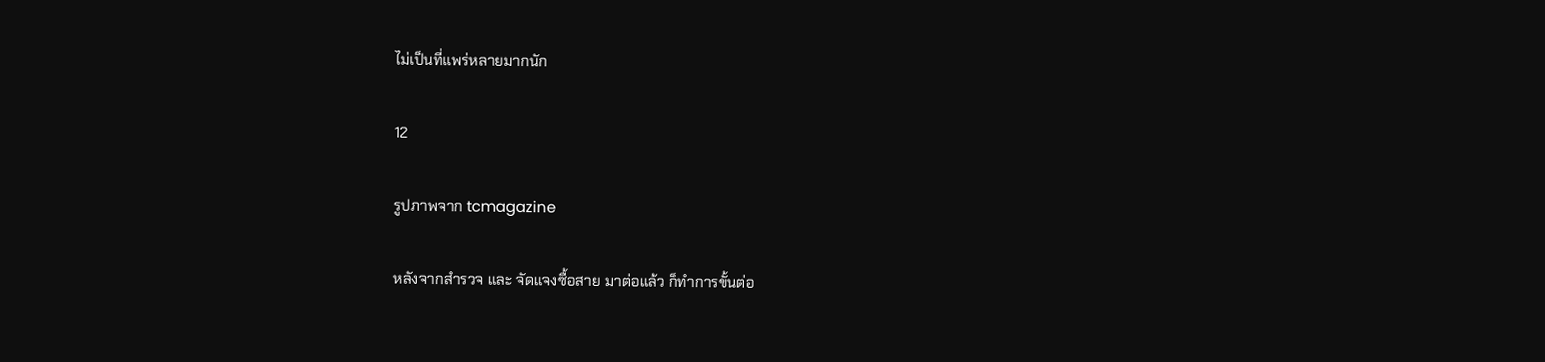ไม่เป็นที่แพร่หลายมากนัก

12

รูปภาพจาก tcmagazine

หลังจากสำรวจ และ จัดแจงซื้อสาย มาต่อแล้ว ก็ทำการขั้นต่อ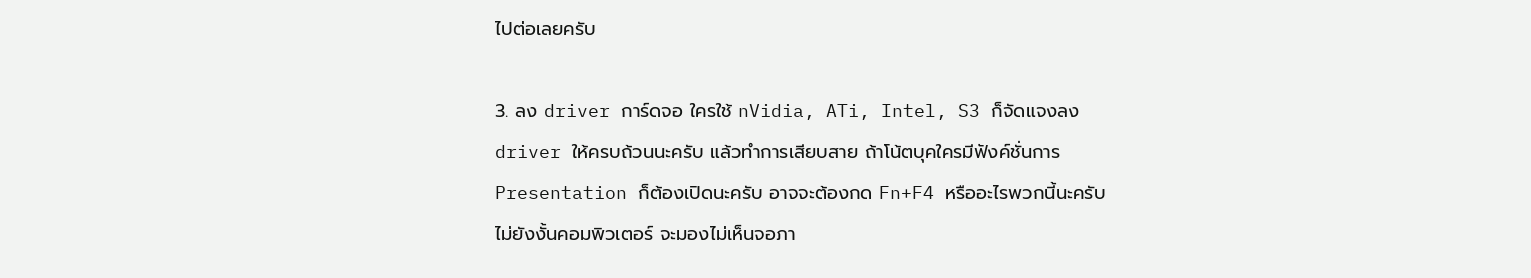ไปต่อเลยครับ

3. ลง driver การ์ดจอ ใครใช้ nVidia, ATi, Intel, S3 ก็จัดแจงลง driver ให้ครบถ้วนนะครับ แล้วทำการเสียบสาย ถ้าโน้ตบุคใครมีฟังค์ชั่นการ Presentation ก็ต้องเปิดนะครับ อาจจะต้องกด Fn+F4 หรืออะไรพวกนี้นะครับ ไม่ยังงั้นคอมพิวเตอร์ จะมองไม่เห็นจอภา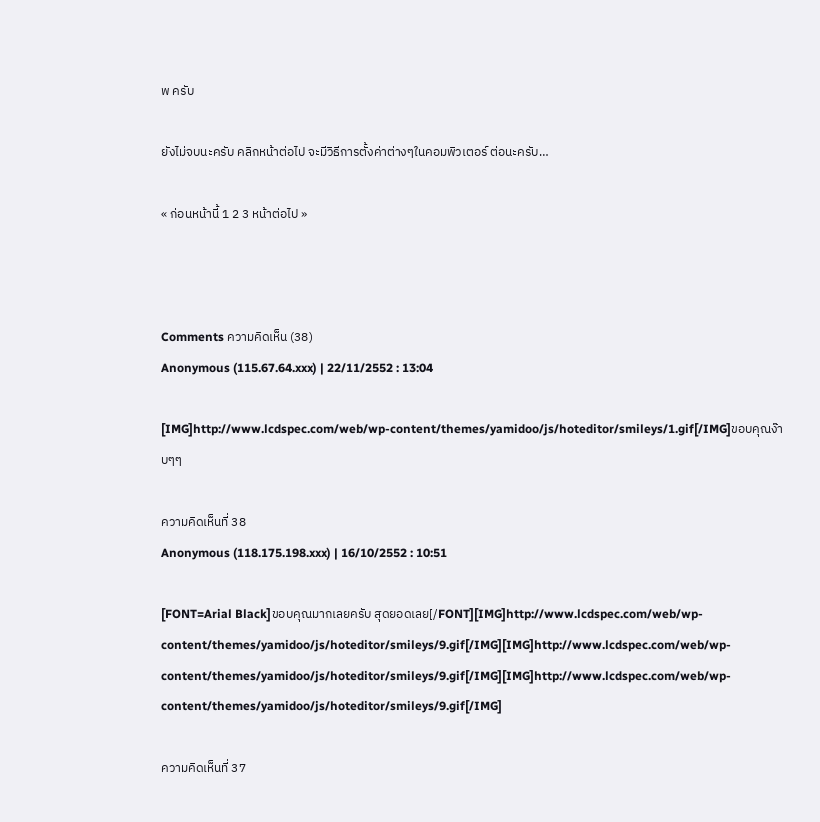พ ครับ

ยังไม่จบนะครับ คลิกหน้าต่อไป จะมีวิธีการตั้งค่าต่างๆในคอมพิวเตอร์ ต่อนะครับ…

« ก่อนหน้านี้ 1 2 3 หน้าต่อไป »



Comments ความคิดเห็น (38)
Anonymous (115.67.64.xxx) | 22/11/2552 : 13:04

[IMG]http://www.lcdspec.com/web/wp-content/themes/yamidoo/js/hoteditor/smileys/1.gif[/IMG]ขอบคุณง๊าบๆๆ

ความคิดเห็นที่ 38
Anonymous (118.175.198.xxx) | 16/10/2552 : 10:51

[FONT=Arial Black]ขอบคุณมากเลยครับ สุดยอดเลย[/FONT][IMG]http://www.lcdspec.com/web/wp-content/themes/yamidoo/js/hoteditor/smileys/9.gif[/IMG][IMG]http://www.lcdspec.com/web/wp-content/themes/yamidoo/js/hoteditor/smileys/9.gif[/IMG][IMG]http://www.lcdspec.com/web/wp-content/themes/yamidoo/js/hoteditor/smileys/9.gif[/IMG]

ความคิดเห็นที่ 37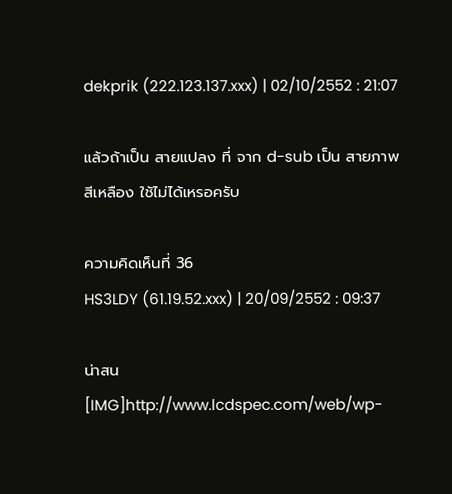dekprik (222.123.137.xxx) | 02/10/2552 : 21:07

แล้วถ้าเป็น สายแปลง ที่ จาก d-sub เป็น สายภาพ สีเหลือง ใช้ไม่ได้เหรอครับ

ความคิดเห็นที่ 36
HS3LDY (61.19.52.xxx) | 20/09/2552 : 09:37

น่าสน [IMG]http://www.lcdspec.com/web/wp-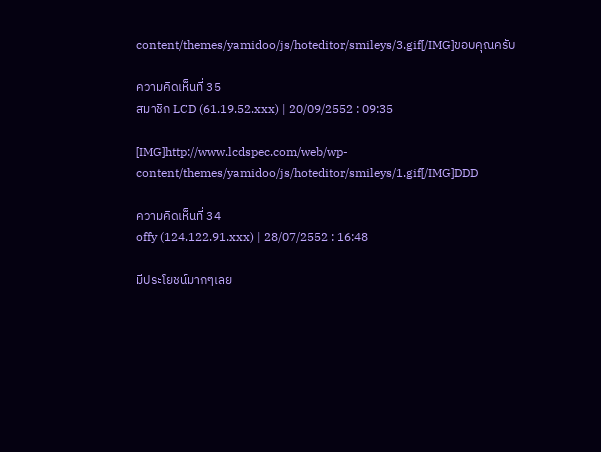content/themes/yamidoo/js/hoteditor/smileys/3.gif[/IMG]ขอบคุณครับ

ความคิดเห็นที่ 35
สมาชิก LCD (61.19.52.xxx) | 20/09/2552 : 09:35

[IMG]http://www.lcdspec.com/web/wp-content/themes/yamidoo/js/hoteditor/smileys/1.gif[/IMG]DDD

ความคิดเห็นที่ 34
offy (124.122.91.xxx) | 28/07/2552 : 16:48

มีประโยชน์มากๆเลย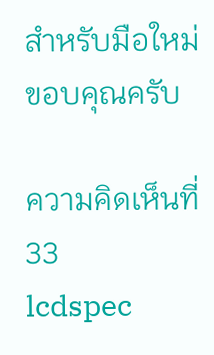สำหรับมือใหม่ ขอบคุณครับ

ความคิดเห็นที่ 33
lcdspec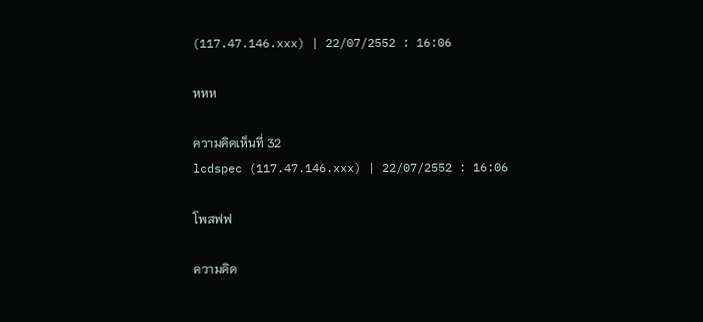(117.47.146.xxx) | 22/07/2552 : 16:06

หหห

ความคิดเห็นที่ 32
lcdspec (117.47.146.xxx) | 22/07/2552 : 16:06

โพสฟฟ

ความคิด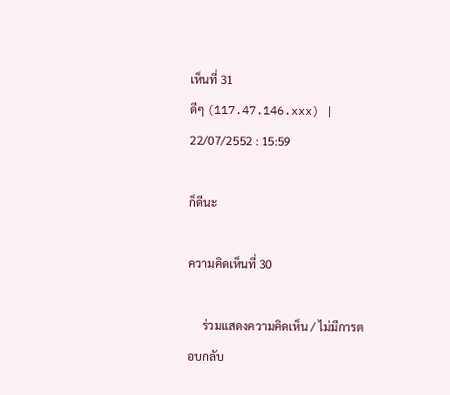เห็นที่ 31
ดีๆ (117.47.146.xxx) | 22/07/2552 : 15:59

ก็ดีนะ

ความคิดเห็นที่ 30

     ร่วมแสดงความคิดเห็น / ไม่มีการตอบกลับ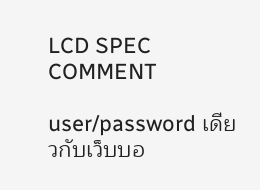LCD SPEC COMMENT

user/password เดียวกับเว็บบอ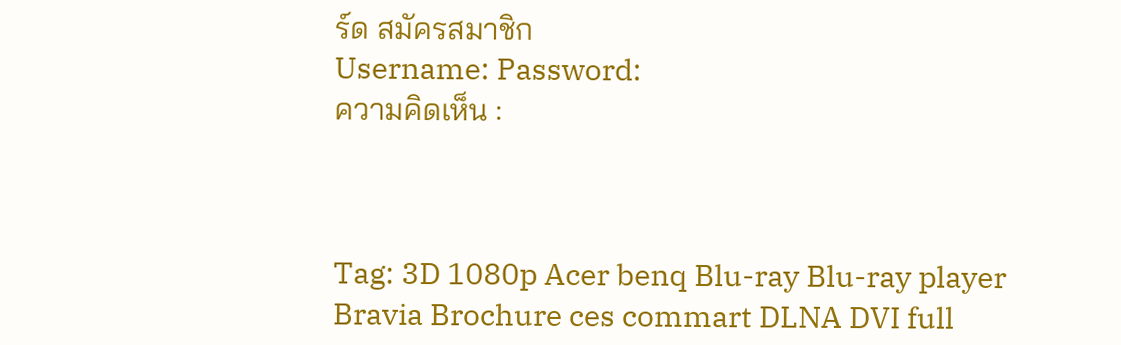ร์ด สมัครสมาชิก
Username: Password:
ความคิดเห็น :



Tag: 3D 1080p Acer benq Blu-ray Blu-ray player Bravia Brochure ces commart DLNA DVI full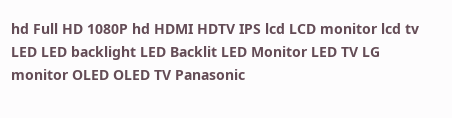hd Full HD 1080P hd HDMI HDTV IPS lcd LCD monitor lcd tv LED LED backlight LED Backlit LED Monitor LED TV LG monitor OLED OLED TV Panasonic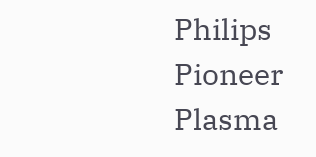Philips Pioneer Plasma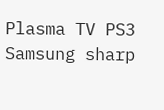Plasma TV PS3 Samsung sharp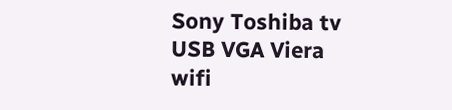Sony Toshiba tv USB VGA Viera wifi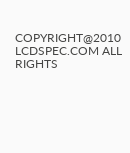COPYRIGHT@2010 LCDSPEC.COM ALL RIGHTS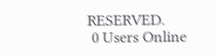RESERVED.
 0 Users Online